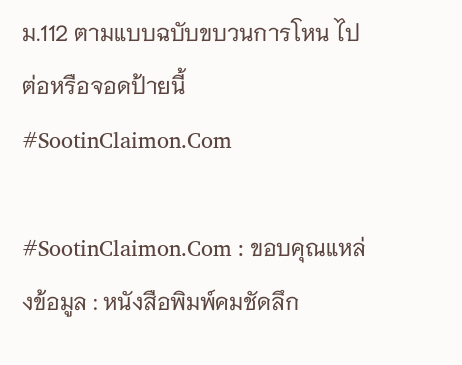ม.112 ตามแบบฉบับขบวนการโหน ไปต่อหรือจอดป้ายนี้ #SootinClaimon.Com

#SootinClaimon.Com : ขอบคุณแหล่งข้อมูล : หนังสือพิมพ์คมชัดลึก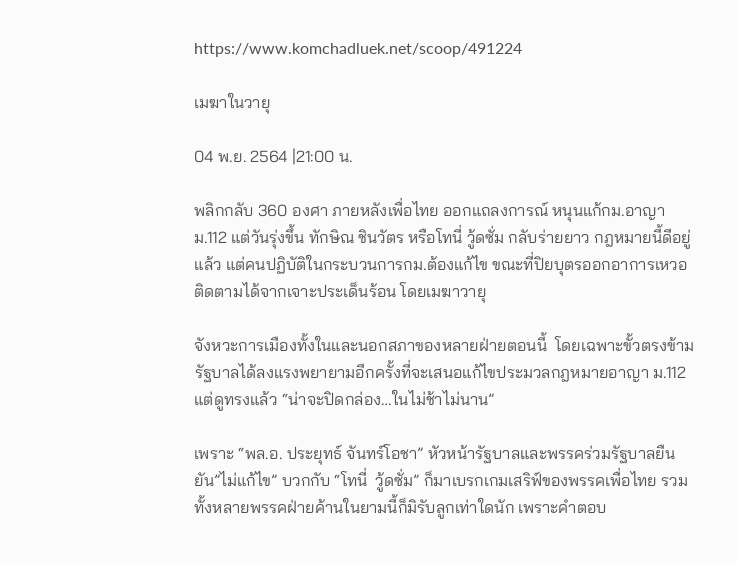https://www.komchadluek.net/scoop/491224

เมฆาในวายุ

04 พ.ย. 2564 |21:00 น.

พลิกกลับ 360 องศา ภายหลังเพื่อไทย ออกแถลงการณ์ หนุนแก้กม.อาญาม.112 แต่วันรุ่งขึ้น ทักษิณ ชินวัตร หรือโทนี่ วู้ดซั่ม กลับร่ายยาว กฎหมายนี้ดีอยู่แล้ว แต่คนปฏิบัติในกระบวนการกม.ต้องแก้ไข ขณะที่ปิยบุตรออกอาการเหวอ ติดตามได้จากเจาะประเด็นร้อน โดยเมฆาวายุ

จังหวะการเมืองทั้งในและนอกสภาของหลายฝ่ายตอนนี้  โดยเฉพาะขั้วตรงข้ามรัฐบาลได้ลงแรงพยายามอีกครั้งที่จะเสนอแก้ไขประมวลกฎหมายอาญา ม.112 แต่ดูทรงแล้ว “น่าจะปิดกล่อง…ในไม่ช้าไม่นาน”

เพราะ “พล.อ. ประยุทธ์ จันทร์โอชา” หัวหน้ารัฐบาลและพรรคร่วมรัฐบาลยืนยัน”ไม่แก้ไข” บวกกับ “โทนี่  วู้ดซั่ม” ก็มาเบรกเกมเสริฟ์ของพรรคเพื่อไทย รวมทั้งหลายพรรคฝ่ายค้านในยามนี้ก็มิรับลูกเท่าใดนัก เพราะคำตอบ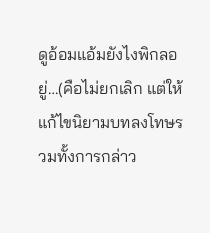ดูอ้อมแอ้มยังไงพิกลอยู่…(คือไม่ยกเลิก แต่ให้แก้ไขนิยามบทลงโทษรวมทั้งการกล่าว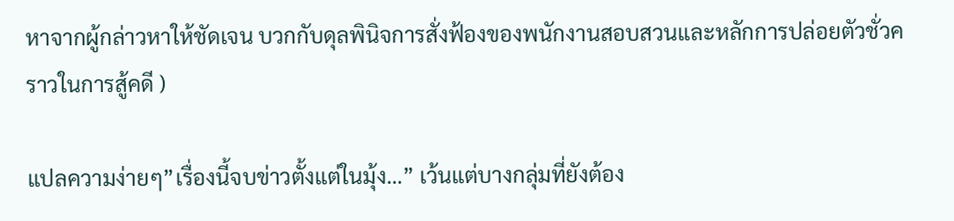หาจากผู้กล่าวหาให้ชัดเจน บวกกับดุลพินิจการสั่งฟ้องของพนักงานสอบสวนและหลักการปล่อยตัวชั่วคราวในการสู้คดี )

แปลความง่ายๆ”เรื่องนี้จบข่าวตั้งแต่ในมุ้ง…” เว้นแต่บางกลุ่มที่ยังต้อง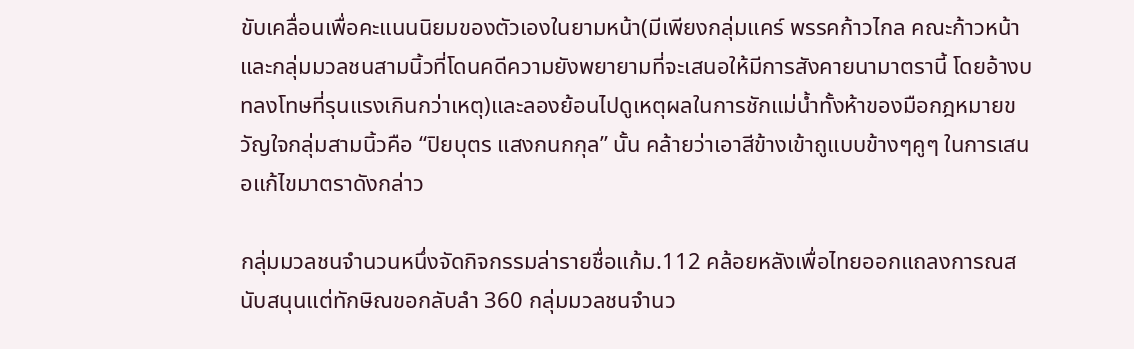ขับเคลื่อนเพื่อคะแนนนิยมของตัวเองในยามหน้า(มีเพียงกลุ่มแคร์ พรรคก้าวไกล คณะก้าวหน้าและกลุ่มมวลชนสามนิ้วที่โดนคดีความยังพยายามที่จะเสนอให้มีการสังคายนามาตรานี้ โดยอ้างบทลงโทษที่รุนแรงเกินกว่าเหตุ)และลองย้อนไปดูเหตุผลในการชักแม่น้ำทั้งห้าของมือกฎหมายขวัญใจกลุ่มสามนิ้วคือ “ปิยบุตร แสงกนกกุล” นั้น คล้ายว่าเอาสีข้างเข้าถูแบบข้างๆคูๆ ในการเสนอแก้ไขมาตราดังกล่าว

กลุ่มมวลชนจำนวนหนึ่งจัดกิจกรรมล่ารายชื่อแก้ม.112 คล้อยหลังเพื่อไทยออกแถลงการณสนับสนุนแต่ทักษิณขอกลับลำ 360 กลุ่มมวลชนจำนว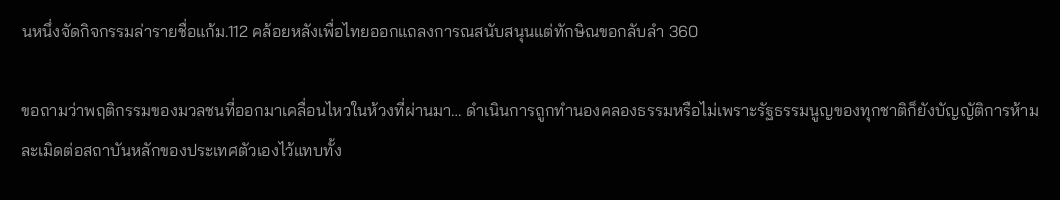นหนึ่งจัดกิจกรรมล่ารายชื่อแก้ม.112 คล้อยหลังเพื่อไทยออกแถลงการณสนับสนุนแต่ทักษิณขอกลับลำ 360

ขอถามว่าพฤติกรรมของมวลชนที่ออกมาเคลื่อนไหวในห้วงที่ผ่านมา… ดำเนินการถูกทำนองคลองธรรมหรือไม่เพราะรัฐธรรมนูญของทุกชาติก็ยังบัญญัติการห้ามละเมิดต่อสถาบันหลักของประเทศตัวเองไว้แทบทั้ง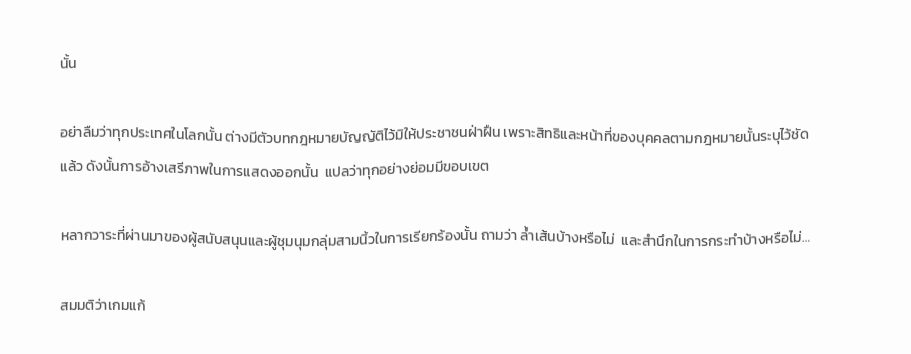นั้น

อย่าลืมว่าทุกประเทศในโลกนั้น ต่างมีตัวบทกฎหมายบัญญัติไว้มิให้ประชาชนฝ่าฝืน เพราะสิทธิและหน้าที่ของบุคคลตามกฎหมายนั้นระบุไว้ชัดแล้ว ดังนั้นการอ้างเสรีภาพในการแสดงออกนั้น  แปลว่าทุกอย่างย่อมมีขอบเขต

หลากวาระที่ผ่านมาของผู้สนับสนุนและผู้ชุมนุมกลุ่มสามนิ้วในการเรียกร้องนั้น ถามว่า ล้ำเส้นบ้างหรือไม่  และสำนึกในการกระทำบ้างหรือไม่…

สมมติว่าเกมแก้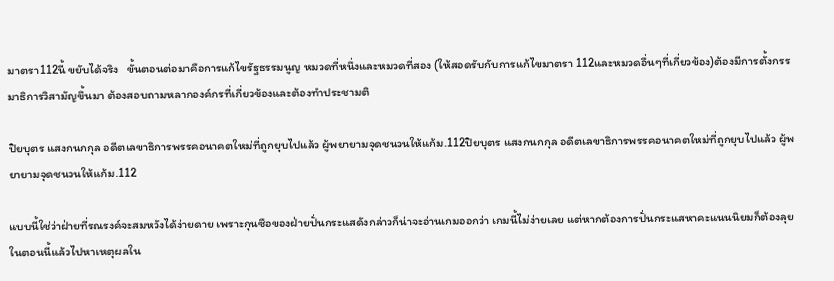มาตรา112นี้ ขยับได้จริง   ขั้นตอนต่อมาคือการแก้ไขรัฐธรรมนูญ หมวดที่หนึ่งและหมวดที่สอง (ให้สอดรับกับการแก้ไขมาตรา 112และหมวดอื่นๆที่เกี่ยวข้อง)ต้องมีการตั้งกรรมาธิการวิสามัญขึ้นมา ต้องสอบถามหลากองค์กรที่เกี่ยวข้องและต้องทำประชามติ

ปิยบุตร แสงกนกกุล อดีตเลขาธิการพรรคอนาคตใหม่ที่ถูกยุบไปแล้ว ผู้พยายามจุดชนวนให้แก้ม.112ปิยบุตร แสงกนกกุล อดีตเลขาธิการพรรคอนาคตใหม่ที่ถูกยุบไปแล้ว ผู้พยายามจุดชนวนให้แก้ม.112

แบบนี้ใช่ว่าฝ่ายที่รณรงค์จะสมหวังได้ง่ายดาย เพราะกุนซือของฝ่ายปั่นกระแสดังกล่าวก็น่าจะอ่านเกมออกว่า เกมนี้ไม่ง่ายเลย แต่หากต้องการปั่นกระแสหาคะแนนนิยมก็ต้องลุยในตอนนี้แล้วไปหาเหตุผลใน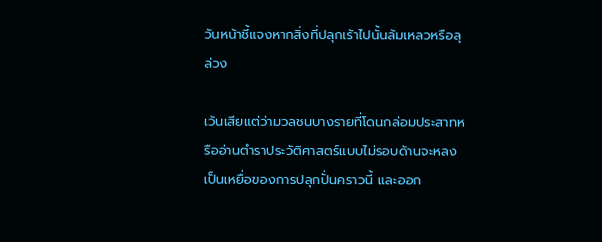วันหน้าชี้แจงหากสิ่งที่ปลุกเร้าไปนั้นล้มเหลวหรือลุล่วง

เว้นเสียแต่ว่ามวลชนบางรายที่โดนกล่อมประสาทหรืออ่านตำราประวัติศาสตร์แบบไม่รอบด้านจะหลงเป็นเหยื่อของการปลุกปั่นคราวนี้ และออก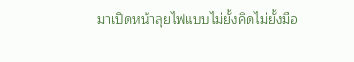มาเปิดหน้าลุยไฟแบบไม่ยั้งคิดไม่ยั้งมือ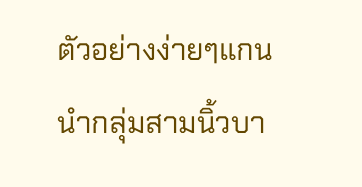ตัวอย่างง่ายๆแกนนำกลุ่มสามนิ้วบา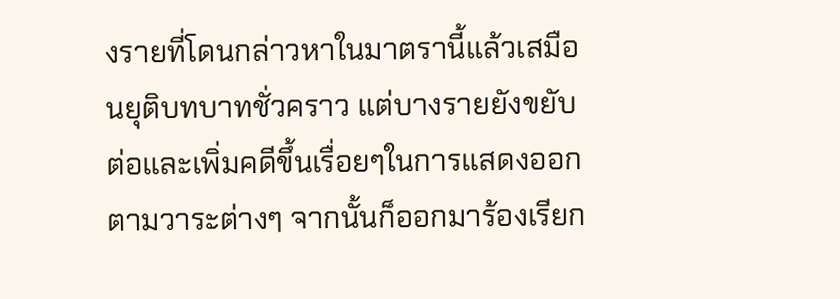งรายที่โดนกล่าวหาในมาตรานี้แล้วเสมือนยุติบทบาทชั่วคราว แต่บางรายยังขยับต่อและเพิ่มคดีขึ้นเรื่อยๆในการแสดงออกตามวาระต่างๆ จากนั้นก็ออกมาร้องเรียก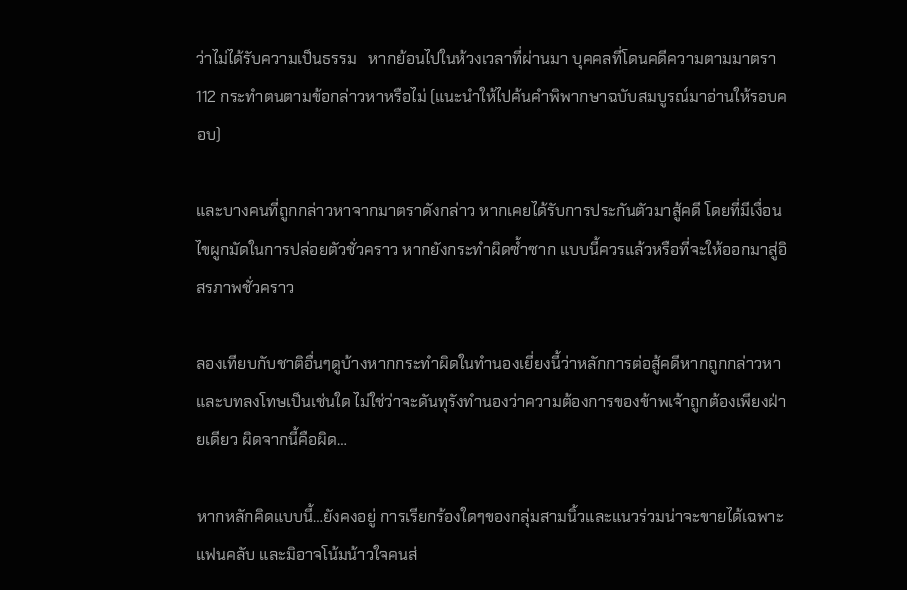ว่าไม่ได้รับความเป็นธรรม   หากย้อนไปในห้วงเวลาที่ผ่านมา บุคคลที่โดนคดีความตามมาตรา 112 กระทำตนตามข้อกล่าวหาหรือไม่ (แนะนำให้ไปค้นคำพิพากษาฉบับสมบูรณ์มาอ่านให้รอบคอบ)

และบางคนที่ถูกกล่าวหาจากมาตราดังกล่าว หากเคยได้รับการประกันตัวมาสู้คดี โดยที่มีเงื่อนไขผูกมัดในการปล่อยตัวชั่วคราว หากยังกระทำผิดซ้ำซาก แบบนี้ควรแล้วหรือที่จะให้ออกมาสู่อิสรภาพชั่วคราว

ลองเทียบกับชาติอื่นๆดูบ้างหากกระทำผิดในทำนองเยี่ยงนี้ว่าหลักการต่อสู้คดีหากถูกกล่าวหาและบทลงโทษเป็นเช่นใด ไม่ใช่ว่าจะดันทุรังทำนองว่าความต้องการของข้าพเจ้าถูกต้องเพียงฝ่ายเดียว ผิดจากนี้คือผิด…

หากหลักคิดแบบนี้…ยังคงอยู่ การเรียกร้องใดๆของกลุ่มสามนิ้วและแนวร่วมน่าจะขายได้เฉพาะแฟนคลับ และมิอาจโน้มน้าวใจคนส่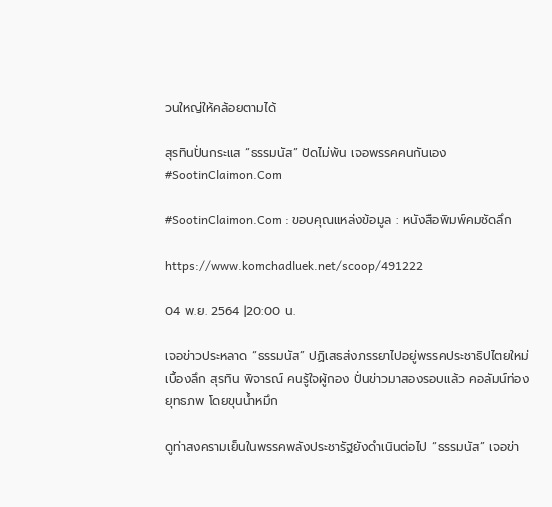วนใหญ่ให้คล้อยตามได้

สุรทินปั่นกระแส “ธรรมนัส” ปัดไม่พ้น เจอพรรคคนกันเอง #SootinClaimon.Com

#SootinClaimon.Com : ขอบคุณแหล่งข้อมูล : หนังสือพิมพ์คมชัดลึก

https://www.komchadluek.net/scoop/491222

04 พ.ย. 2564 |20:00 น.

เจอข่าวประหลาด “ธรรมนัส” ปฏิเสธส่งภรรยาไปอยู่พรรคประชาธิปไตยใหม่ เบื้องลึก สุรทิน พิจารณ์ คนรู้ใจผู้กอง ปั่นข่าวมาสองรอบแล้ว คอลัมน์ท่องยุทธภพ โดยขุนน้ำหมึก

ดูท่าสงครามเย็นในพรรคพลังประชารัฐยังดำเนินต่อไป “ธรรมนัส” เจอข่า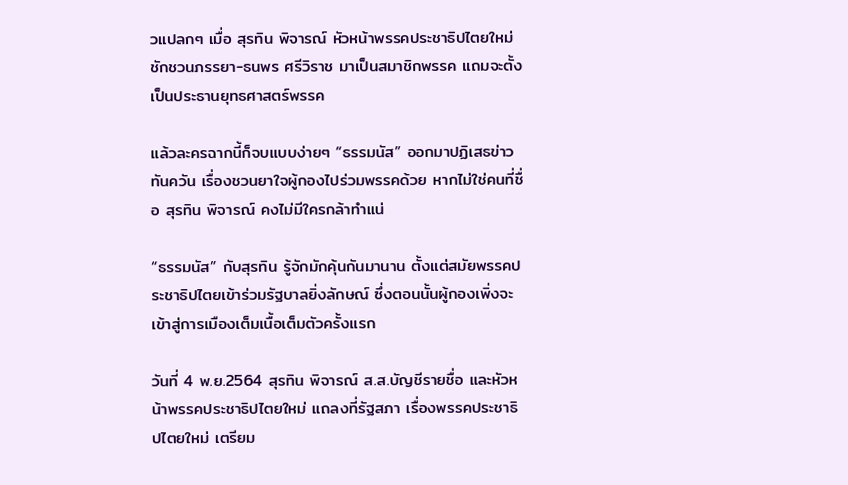วแปลกๆ เมื่อ สุรทิน พิจารณ์ หัวหน้าพรรคประชาธิปไตยใหม่ ชักชวนภรรยา-ธนพร ศรีวิราช มาเป็นสมาชิกพรรค แถมจะตั้งเป็นประธานยุทธศาสตร์พรรค

แล้วละครฉากนี้ก็จบแบบง่ายๆ “ธรรมนัส” ออกมาปฏิเสธข่าวทันควัน เรื่องชวนยาใจผู้กองไปร่วมพรรคด้วย หากไม่ใช่คนที่ชื่อ สุรทิน พิจารณ์ คงไม่มีใครกล้าทำแน่

“ธรรมนัส” กับสุรทิน รู้จักมักคุ้นกันมานาน ตั้งแต่สมัยพรรคประชาธิปไตยเข้าร่วมรัฐบาลยิ่งลักษณ์ ซึ่งตอนนั้นผู้กองเพิ่งจะเข้าสู่การเมืองเต็มเนื้อเต็มตัวครั้งแรก

วันที่ 4 พ.ย.2564 สุรทิน พิจารณ์ ส.ส.บัญชีรายชื่อ และหัวหน้าพรรคประชาธิปไตยใหม่ แถลงที่รัฐสภา เรื่องพรรคประชาธิปไตยใหม่ เตรียม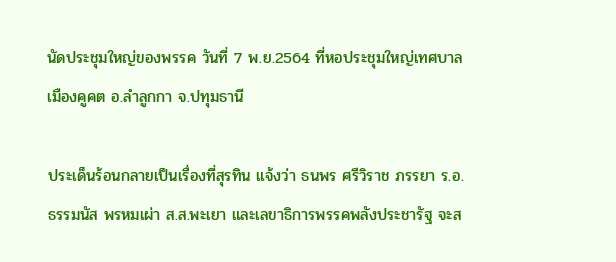นัดประชุมใหญ่ของพรรค วันที่ 7 พ.ย.2564 ที่หอประชุมใหญ่เทศบาลเมืองคูคต อ.ลำลูกกา จ.ปทุมธานี

ประเด็นร้อนกลายเป็นเรื่องที่สุรทิน แจ้งว่า ธนพร ศรีวิราช ภรรยา ร.อ.ธรรมนัส พรหมเผ่า ส.ส.พะเยา และเลขาธิการพรรคพลังประชารัฐ จะส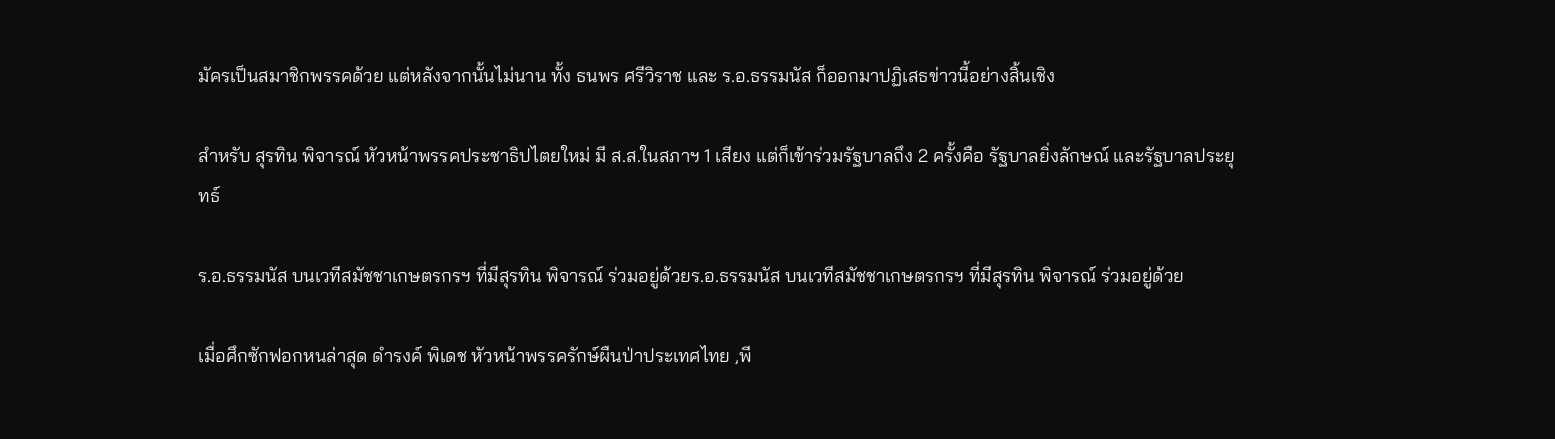มัครเป็นสมาชิกพรรคด้วย แต่หลังจากนั้นไม่นาน ทั้ง ธนพร ศรีวิราช และ ร.อ.ธรรมนัส ก็ออกมาปฏิเสธข่าวนี้อย่างสิ้นเชิง

สำหรับ สุรทิน พิจารณ์ หัวหน้าพรรคประชาธิปไตยใหม่ มี ส.ส.ในสภาฯ 1 เสียง แต่ก็เข้าร่วมรัฐบาลถึง 2 ครั้งคือ รัฐบาลยิ่งลักษณ์ และรัฐบาลประยุทธ์

ร.อ.ธรรมนัส บนเวทีสมัชชาเกษตรกรฯ ที่มีสุรทิน พิจารณ์ ร่วมอยู่ด้วยร.อ.ธรรมนัส บนเวทีสมัชชาเกษตรกรฯ ที่มีสุรทิน พิจารณ์ ร่วมอยู่ด้วย

เมื่อศึกซักฟอกหนล่าสุด ดำรงค์ พิเดช หัวหน้าพรรครักษ์ผืนป่าประเทศไทย ,พี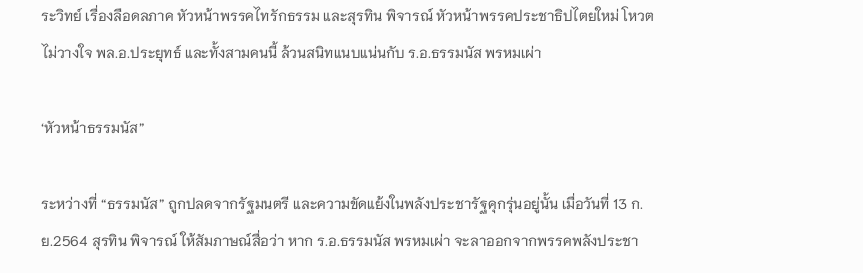ระวิทย์ เรื่องลือดลภาค หัวหน้าพรรคไทรักธรรม และสุรทิน พิจารณ์ หัวหน้าพรรคประชาธิปไตยใหม่ โหวตไม่วางใจ พล.อ.ประยุทธ์ และทั้งสามคนนี้ ล้วนสนิทแนบแน่นกับ ร.อ.ธรรมนัส พรหมเผ่า

‘หัวหน้าธรรมนัส”

ระหว่างที่ “ธรรมนัส” ถูกปลดจากรัฐมนตรี และความขัดแย้งในพลังประชารัฐคุกรุ่นอยู่นั้น เมื่อวันที่ 13 ก.ย.2564 สุรทิน พิจารณ์ ให้สัมภาษณ์สื่อว่า หาก ร.อ.ธรรมนัส พรหมเผ่า จะลาออกจากพรรคพลังประชา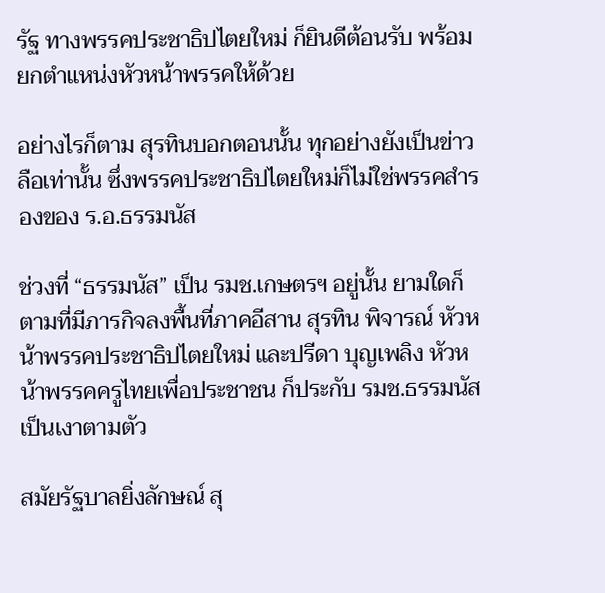รัฐ ทางพรรคประชาธิปไตยใหม่ ก็ยินดีต้อนรับ พร้อมยกตำแหน่งหัวหน้าพรรคให้ด้วย

อย่างไรก็ตาม สุรทินบอกตอนนั้น ทุกอย่างยังเป็นข่าวลือเท่านั้น ซึ่งพรรคประชาธิปไตยใหม่ก็ไม่ใช่พรรคสำรองของ ร.อ.ธรรมนัส

ช่วงที่ “ธรรมนัส” เป็น รมช.เกษตรฯ อยู่นั้น ยามใดก็ตามที่มีภารกิจลงพื้นที่ภาคอีสาน สุรทิน พิจารณ์ หัวหน้าพรรคประชาธิปไตยใหม่ และปรีดา บุญเพลิง หัวหน้าพรรคครูไทยเพื่อประชาชน ก็ประกับ รมช.ธรรมนัส เป็นเงาตามตัว

สมัยรัฐบาลยิ่งลักษณ์ สุ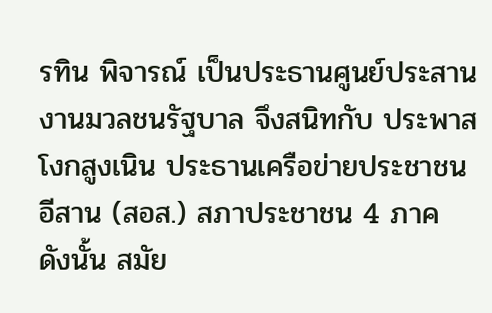รทิน พิจารณ์ เป็นประธานศูนย์ประสานงานมวลชนรัฐบาล จึงสนิทกับ ประพาส โงกสูงเนิน ประธานเครือข่ายประชาชนอีสาน (สอส.) สภาประชาชน 4 ภาค ดังนั้น สมัย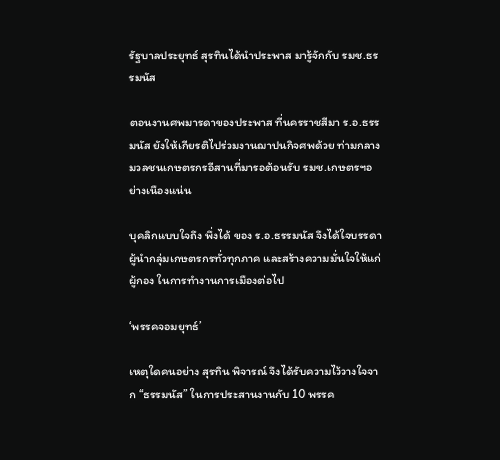รัฐบาลประยุทธ์ สุรทินได้นำประพาส มารู้จักกับ รมช.ธรรมนัส

ตอนงานศพมารดาของประพาส ที่นครราชสีมา ร.อ.ธรรมนัส ยังให้เกียรติไปร่วมงานฌาปนกิจศพด้วย ท่ามกลางมวลชนเกษตรกรอีสานที่มารอต้อนรับ รมช.เกษตรฯอย่างเนืองแน่น

บุคลิกแบบใจถึง พึ่งได้ ของ ร.อ.ธรรมนัส จึงได้ใจบรรดาผู้นำกลุ่มเกษตรกรทั่วทุกภาค และสร้างความมั่นใจให้แก่ผู้กอง ในการทำงานการเมืองต่อไป

‘พรรคจอมยุทธ์’

เหตุใดคนอย่าง สุรทิน พิจารณ์ จึงได้รับความไว้วางใจจาก “ธรรมนัส” ในการประสานงานกับ 10 พรรค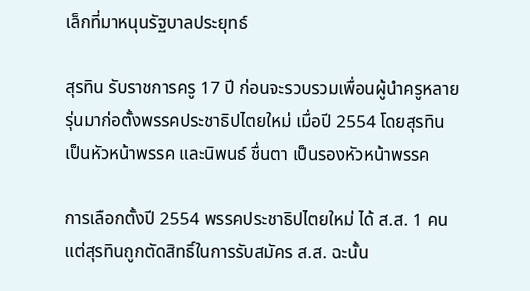เล็กที่มาหนุนรัฐบาลประยุทธ์

สุรทิน รับราชการครู 17 ปี ก่อนจะรวบรวมเพื่อนผู้นำครูหลายรุ่นมาก่อตั้งพรรคประชาธิปไตยใหม่ เมื่อปี 2554 โดยสุรทิน เป็นหัวหน้าพรรค และนิพนธ์ ชื่นตา เป็นรองหัวหน้าพรรค

การเลือกตั้งปี 2554 พรรคประชาธิปไตยใหม่ ได้ ส.ส. 1 คน แต่สุรทินถูกตัดสิทธิ์ในการรับสมัคร ส.ส. ฉะนั้น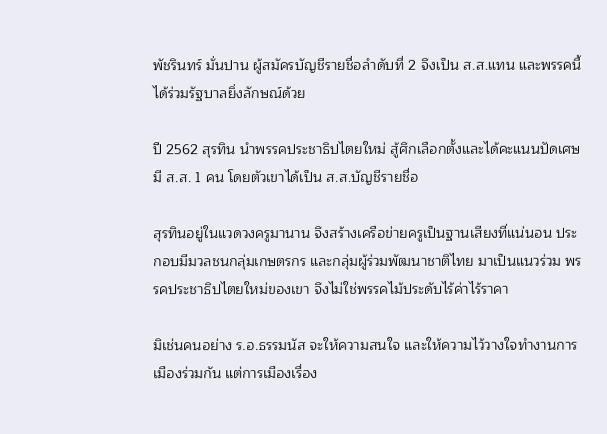พัชรินทร์ มั่นปาน ผู้สมัครบัญชีรายชื่อลำดับที่ 2 จึงเป็น ส.ส.แทน และพรรคนี้ได้ร่วมรัฐบาลยิ่งลักษณ์ด้วย

ปี 2562 สุรทิน นำพรรคประชาธิปไตยใหม่ สู้ศึกเลือกตั้งและได้คะแนนปัดเศษ มี ส.ส. 1 คน โดยตัวเขาได้เป็น ส.ส.บัญชีรายชื่อ

สุรทินอยู่ในแวดวงครูมานาน จึงสร้างเครือข่ายครูเป็นฐานเสียงที่แน่นอน ประกอบมีมวลชนกลุ่มเกษตรกร และกลุ่มผู้ร่วมพัฒนาชาติไทย มาเป็นแนวร่วม พรรคประชาธิปไตยใหม่ของเขา จึงไม่ใช่พรรคไม้ประดับไร้ค่าไร้ราคา

มิเช่นคนอย่าง ร.อ.ธรรมนัส จะให้ความสนใจ และให้ความไว้วางใจทำงานการเมืองร่วมกัน แต่การเมืองเรื่อง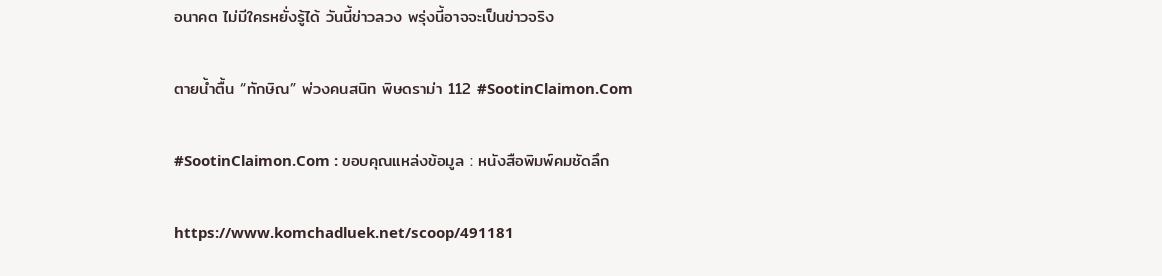อนาคต ไม่มีใครหยั่งรู้ได้ วันนี้ข่าวลวง พรุ่งนี้อาจจะเป็นข่าวจริง

ตายน้ำตื้น “ทักษิณ” พ่วงคนสนิท พิษดราม่า 112 #SootinClaimon.Com

#SootinClaimon.Com : ขอบคุณแหล่งข้อมูล : หนังสือพิมพ์คมชัดลึก

https://www.komchadluek.net/scoop/491181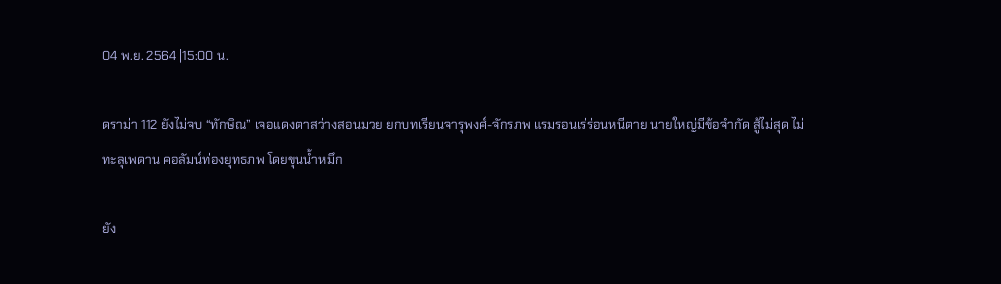04 พ.ย. 2564 |15:00 น.

ดราม่า 112 ยังไม่จบ “ทักษิณ” เจอแดงตาสว่างสอนมวย ยกบทเรียนจารุพงศ์-จักรภพ แรมรอนเร่ร่อนหนีตาย นายใหญ่มีข้อจำกัด สู้ไม่สุด ไม่ทะลุเพดาน คอลัมน์ท่องยุทธภพ โดยขุนน้ำหมึก

ยัง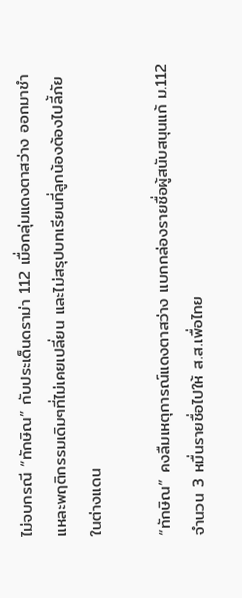ไม่จบกรณี “ทักษิณ” กับประเด็นดราม่า 112 เมื่อกลุ่มแดงตาสว่าง ออกมาชำแหละพฤติกรรมเดิมๆที่ไม่เคยเปลี่ยน และไม่สรุปบทเรียนที่ลูกน้องต้องไปลี้ภัยในต่างแดน

“ทักษิณ” คงลืมเหตุการณ์แดงตาสว่าง แบกกล่องรายชื่อผู้สนับสนุนแก้ ม.112 จำนวน 3 หมื่นรายชื่อไปให้ ส.ส.เพื่อไทย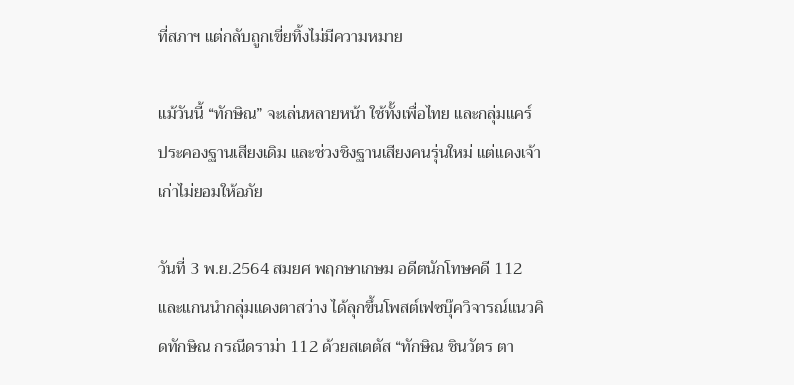ที่สภาฯ แต่กลับถูกเขี่ยทิ้งไม่มีความหมาย

แม้วันนี้ “ทักษิณ” จะเล่นหลายหน้า ใช้ทั้งเพื่อไทย และกลุ่มแคร์ ประคองฐานเสียงเดิม และช่วงชิงฐานเสียงคนรุ่นใหม่ แต่แดงเจ้าเก่าไม่ยอมให้อภัย

วันที่ 3 พ.ย.2564 สมยศ พฤกษาเกษม อดีตนักโทษคดี 112 และแกนนำกลุ่มแดงตาสว่าง ได้ลุกขึ้นโพสต์เฟซบุ๊ควิจารณ์แนวคิดทักษิณ กรณีดราม่า 112 ด้วยสเตตัส “ทักษิณ ชินวัตร ตา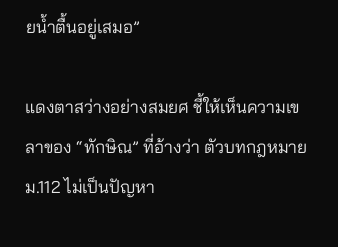ยน้ำตื้นอยู่เสมอ”

แดงตาสว่างอย่างสมยศ ชี้ให้เห็นความเขลาของ “ทักษิณ” ที่อ้างว่า ตัวบทกฎหมาย ม.112 ไม่เป็นปัญหา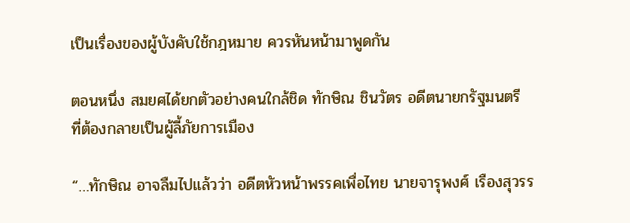เป็นเรื่องของผู้บังคับใช้กฎหมาย ควรหันหน้ามาพูดกัน

ตอนหนึ่ง สมยศได้ยกตัวอย่างคนใกล้ชิด ทักษิณ ชินวัตร อดีตนายกรัฐมนตรี ที่ต้องกลายเป็นผู้ลี้ภัยการเมือง

“…ทักษิณ อาจลืมไปแล้วว่า อดีตหัวหน้าพรรคเพื่อไทย นายจารุพงศ์ เรืองสุวรร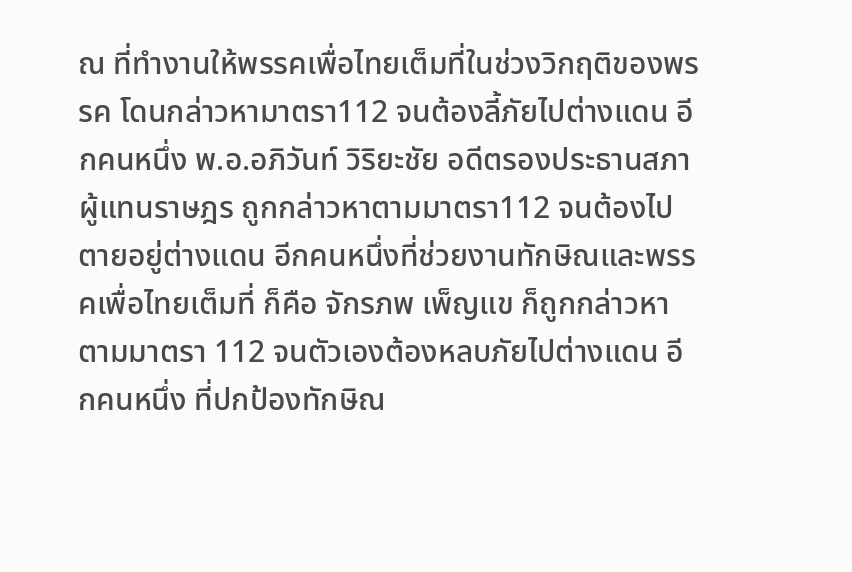ณ ที่ทำงานให้พรรคเพื่อไทยเต็มที่ในช่วงวิกฤติของพรรค โดนกล่าวหามาตรา112 จนต้องลี้ภัยไปต่างแดน อีกคนหนึ่ง พ.อ.อภิวันท์ วิริยะชัย อดีตรองประธานสภาผู้แทนราษฎร ถูกกล่าวหาตามมาตรา112 จนต้องไปตายอยู่ต่างแดน อีกคนหนึ่งที่ช่วยงานทักษิณและพรรคเพื่อไทยเต็มที่ ก็คือ จักรภพ เพ็ญแข ก็ถูกกล่าวหาตามมาตรา 112 จนตัวเองต้องหลบภัยไปต่างแดน อีกคนหนึ่ง ที่ปกป้องทักษิณ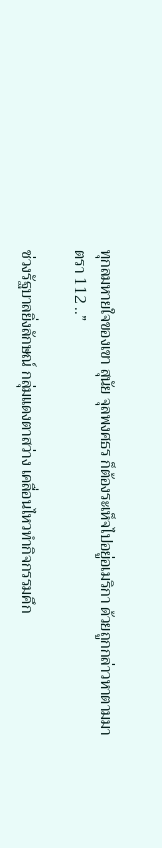ทุกลมหายใจของเขา สุนัย จุลพงศธร ก็ต้องระเห็จไปอยู่อเมริกา ด้วยถูกกล่าวหาตามมาตรา 112 ..”

ช่วงรัฐบาลยิ่งลักษณ์ กลุ่มแดงตาสว่าง เคลื่อนไหวทำกิจกรรมคึก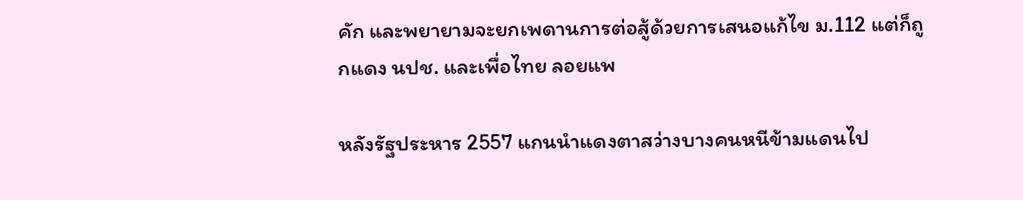คัก และพยายามจะยกเพดานการต่อสู้ด้วยการเสนอแก้ไข ม.112 แต่ก็ถูกแดง นปช. และเพื่อไทย ลอยแพ

หลังรัฐประหาร 2557 แกนนำแดงตาสว่างบางคนหนีข้ามแดนไป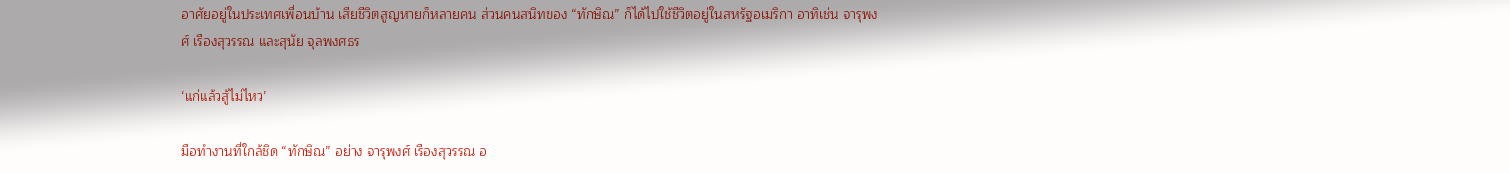อาศัยอยู่ในประเทศเพื่อนบ้าน เสียชีวิตสูญหายก็หลายคน ส่วนคนสนิทของ “ทักษิณ” ก็ได้ไปใช้ชีวิตอยู่ในสหรัฐอเมริกา อาทิเช่น จารุพงศ์ เรืองสุวรรณ และสุนัย จุลพงศธร

‘แก่แล้วสู้ไม่ไหว’

มือทำงานที่ใกล้ชิด “ทักษิณ” อย่าง จารุพงศ์ เรืองสุวรรณ อ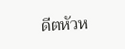ดีตหัวห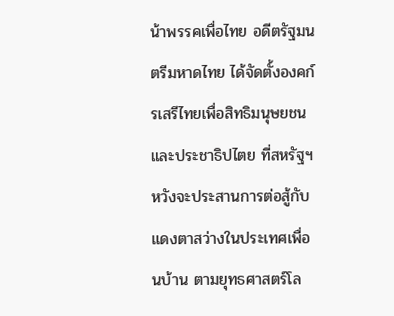น้าพรรคเพื่อไทย อดีตรัฐมนตรีมหาดไทย ได้จัดตั้งองคก์รเสรีไทยเพื่อสิทธิมนุษยชนและประชาธิปไตย ที่สหรัฐฯ หวังจะประสานการต่อสู้กับแดงตาสว่างในประเทศเพื่อนบ้าน ตามยุทธศาสตร์โล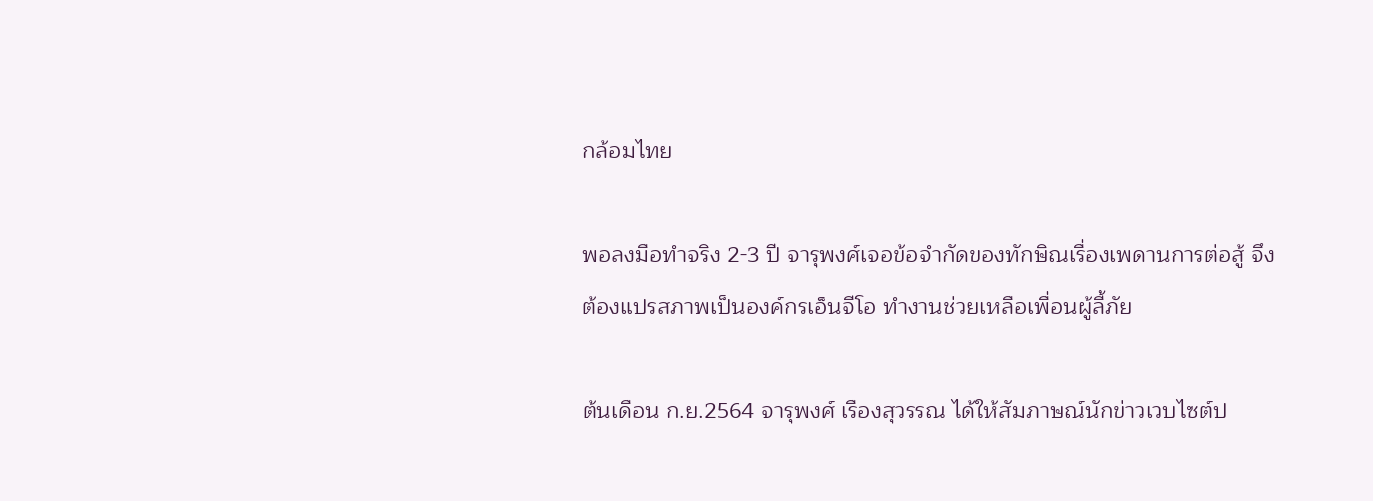กล้อมไทย

พอลงมือทำจริง 2-3 ปี จารุพงศ์เจอข้อจำกัดของทักษิณเรื่องเพดานการต่อสู้ จึงต้องแปรสภาพเป็นองค์กรเอ็นจีโอ ทำงานช่วยเหลือเพื่อนผู้ลี้ภัย

ต้นเดือน ก.ย.2564 จารุพงศ์ เรืองสุวรรณ ได้ให้สัมภาษณ์นักข่าวเวบไซต์ป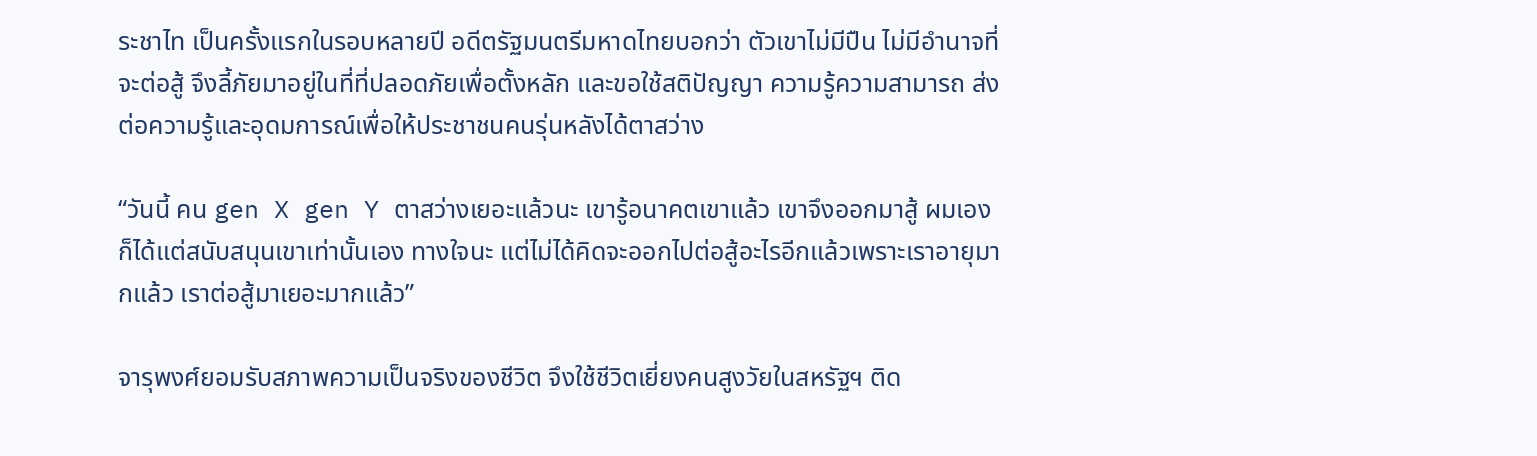ระชาไท เป็นครั้งแรกในรอบหลายปี อดีตรัฐมนตรีมหาดไทยบอกว่า ตัวเขาไม่มีปืน ไม่มีอำนาจที่จะต่อสู้ จึงลี้ภัยมาอยู่ในที่ที่ปลอดภัยเพื่อตั้งหลัก และขอใช้สติปัญญา ความรู้ความสามารถ ส่งต่อความรู้และอุดมการณ์เพื่อให้ประชาชนคนรุ่นหลังได้ตาสว่าง

“วันนี้ คน gen X gen Y ตาสว่างเยอะแล้วนะ เขารู้อนาคตเขาแล้ว เขาจึงออกมาสู้ ผมเองก็ได้แต่สนับสนุนเขาเท่านั้นเอง ทางใจนะ แต่ไม่ได้คิดจะออกไปต่อสู้อะไรอีกแล้วเพราะเราอายุมากแล้ว เราต่อสู้มาเยอะมากแล้ว”

จารุพงศ์ยอมรับสภาพความเป็นจริงของชีวิต จึงใช้ชีวิตเยี่ยงคนสูงวัยในสหรัฐฯ ติด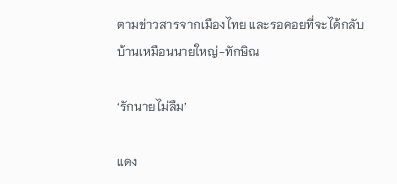ตามข่าวสารจากเมืองไทย และรอคอยที่จะได้กลับบ้านเหมือนนายใหญ่-ทักษิณ

‘รักนายไม่ลืม’

แดง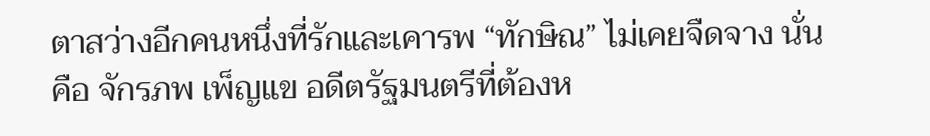ตาสว่างอีกคนหนึ่งที่รักและเคารพ “ทักษิณ” ไม่เคยจืดจาง นั่นคือ จักรภพ เพ็ญแข อดีตรัฐมนตรีที่ต้องห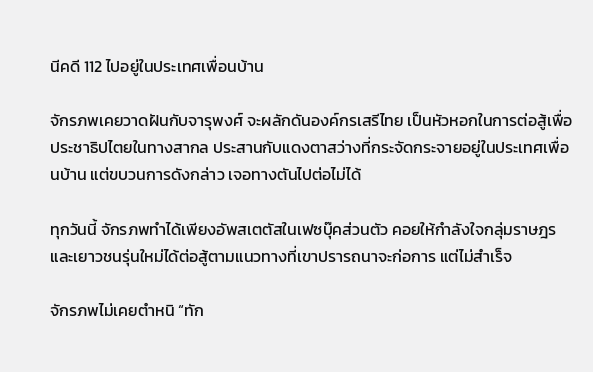นีคดี 112 ไปอยู่ในประเทศเพื่อนบ้าน

จักรภพเคยวาดฝันกับจารุพงศ์ จะผลักดันองค์กรเสรีไทย เป็นหัวหอกในการต่อสู้เพื่อประชาธิปไตยในทางสากล ประสานกับแดงตาสว่างที่กระจัดกระจายอยู่ในประเทศเพื่อนบ้าน แต่ขบวนการดังกล่าว เจอทางตันไปต่อไม่ได้

ทุกวันนี้ จักรภพทำได้เพียงอัพสเตตัสในเฟซบุ๊คส่วนตัว คอยให้กำลังใจกลุ่มราษฎร และเยาวชนรุ่นใหม่ได้ต่อสู้ตามแนวทางที่เขาปรารถนาจะก่อการ แต่ไม่สำเร็จ

จักรภพไม่เคยตำหนิ “ทัก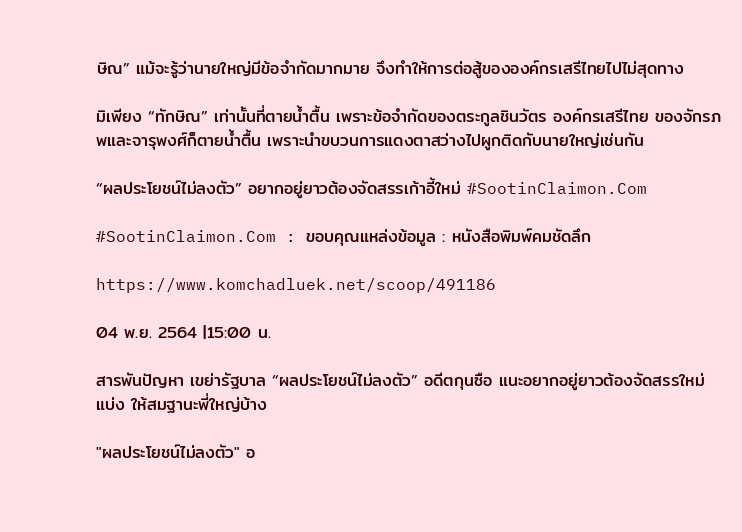ษิณ” แม้จะรู้ว่านายใหญ่มีข้อจำกัดมากมาย จึงทำให้การต่อสู้ขององค์กรเสรีไทยไปไม่สุดทาง

มิเพียง “ทักษิณ” เท่านั้นที่ตายน้ำตื้น เพราะข้อจำกัดของตระกูลชินวัตร องค์กรเสรีไทย ของจักรภพและจารุพงศ์ก็ตายน้ำตื้น เพราะนำขบวนการแดงตาสว่างไปผูกติดกับนายใหญ่เช่นกัน

“ผลประโยชน์ไม่ลงตัว” อยากอยู่ยาวต้องจัดสรรเก้าอี้ใหม่ #SootinClaimon.Com

#SootinClaimon.Com : ขอบคุณแหล่งข้อมูล : หนังสือพิมพ์คมชัดลึก

https://www.komchadluek.net/scoop/491186

04 พ.ย. 2564 |15:00 น.

สารพันปัญหา เขย่ารัฐบาล “ผลประโยชน์ไม่ลงตัว” อดีตกุนซือ แนะอยากอยู่ยาวต้องจัดสรรใหม่ แบ่ง ให้สมฐานะพี่ใหญ่บ้าง

"ผลประโยชน์ไม่ลงตัว" อ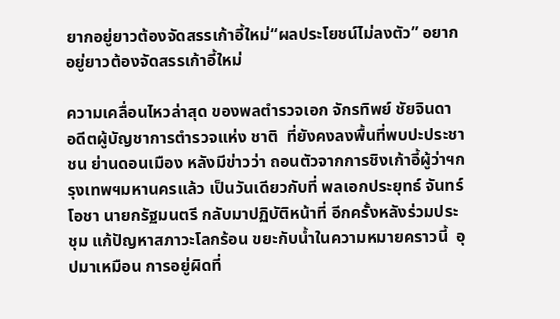ยากอยู่ยาวต้องจัดสรรเก้าอี้ใหม่“ผลประโยชน์ไม่ลงตัว” อยากอยู่ยาวต้องจัดสรรเก้าอี้ใหม่

ความเคลื่อนไหวล่าสุด ของพลตำรวจเอก จักรทิพย์ ชัยจินดา อดีตผู้บัญชาการตำรวจแห่ง ชาติ  ที่ยังคงลงพื้นที่พบปะประชาชน ย่านดอนเมือง หลังมีข่าวว่า ถอนตัวจากการชิงเก้าอี้ผู้ว่าฯกรุงเทพฯมหานครแล้ว เป็นวันเดียวกับที่ พลเอกประยุทธ์ จันทร์โอชา นายกรัฐมนตรี กลับมาปฏิบัติหน้าที่ อีกครั้งหลังร่วมประชุม แก้ปัญหาสภาวะโลกร้อน ขยะกับน้ำในความหมายคราวนี้  อุปมาเหมือน การอยู่ผิดที่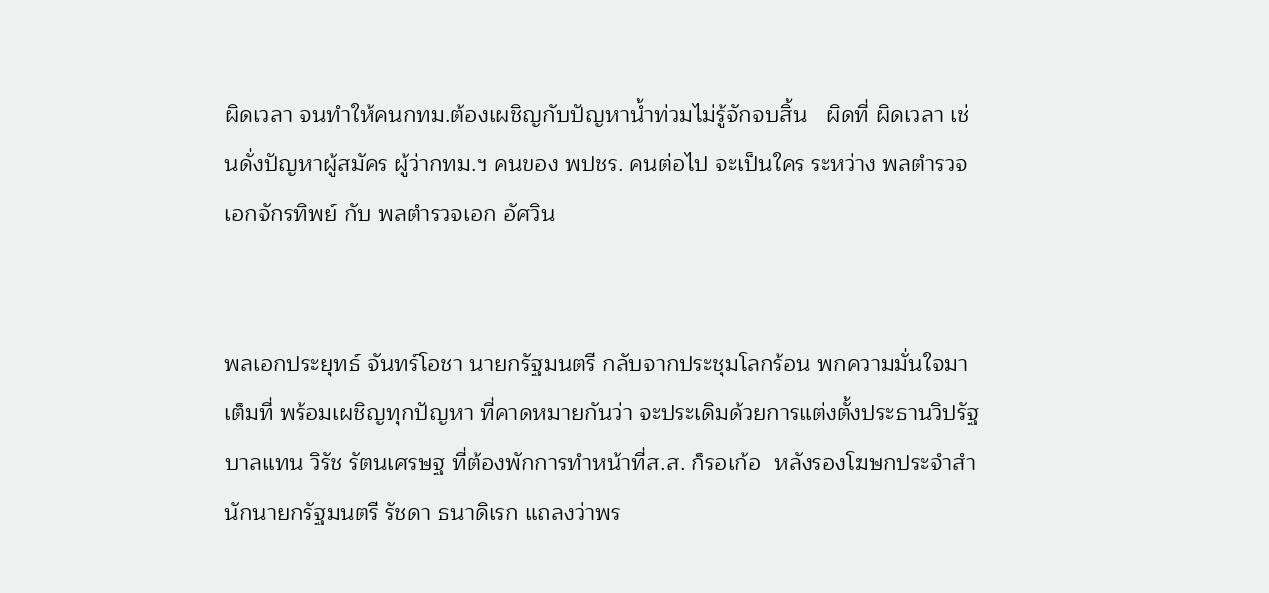ผิดเวลา จนทำให้คนกทม.ต้องเผชิญกับปัญหาน้ำท่วมไม่รู้จักจบสิ้น   ผิดที่ ผิดเวลา เช่นดั่งปัญหาผู้สมัคร ผู้ว่ากทม.ฯ คนของ พปชร. คนต่อไป จะเป็นใคร ระหว่าง พลตำรวจเอกจักรทิพย์ กับ พลตำรวจเอก อัศวิน


พลเอกประยุทธ์ จันทร์โอชา นายกรัฐมนตรี กลับจากประชุมโลกร้อน พกความมั่นใจมาเต็มที่ พร้อมเผชิญทุกปัญหา ที่คาดหมายกันว่า จะประเดิมด้วยการแต่งตั้งประธานวิปรัฐบาลแทน วิรัช รัตนเศรษฐ ที่ต้องพักการทำหน้าที่ส.ส. ก็รอเก้อ  หลังรองโฆษกประจำสำนักนายกรัฐมนตรี รัชดา ธนาดิเรก แถลงว่าพร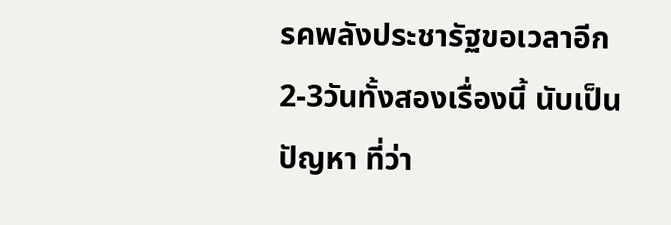รคพลังประชารัฐขอเวลาอีก2-3วันทั้งสองเรื่องนี้ นับเป็นปัญหา ที่ว่า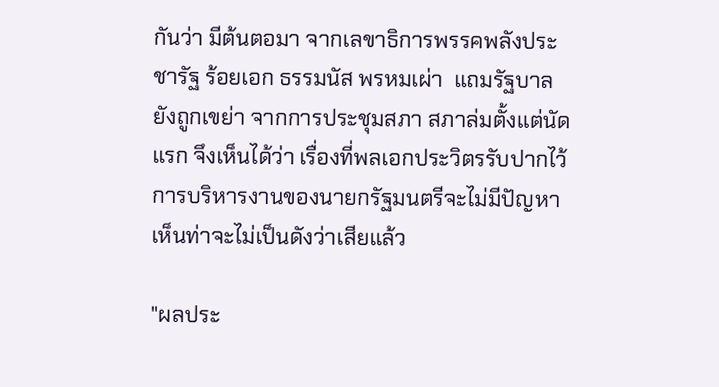กันว่า มีต้นตอมา จากเลขาธิการพรรคพลังประชารัฐ ร้อยเอก ธรรมนัส พรหมเผ่า  แถมรัฐบาลยังถูกเขย่า จากการประชุมสภา สภาล่มตั้งแต่นัดแรก จึงเห็นได้ว่า เรื่องที่พลเอกประวิตรรับปากไว้ การบริหารงานของนายกรัฐมนตรีจะไม่มีปัญหา เห็นท่าจะไม่เป็นดังว่าเสียแล้ว

"ผลประ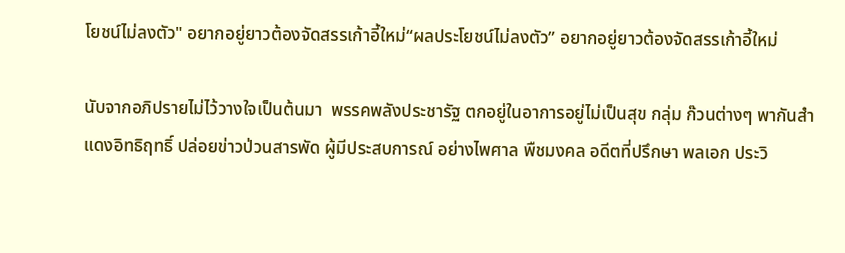โยชน์ไม่ลงตัว" อยากอยู่ยาวต้องจัดสรรเก้าอี้ใหม่“ผลประโยชน์ไม่ลงตัว” อยากอยู่ยาวต้องจัดสรรเก้าอี้ใหม่

นับจากอภิปรายไม่ไว้วางใจเป็นต้นมา  พรรคพลังประชารัฐ ตกอยู่ในอาการอยู่ไม่เป็นสุข กลุ่ม ก๊วนต่างๆ พากันสำแดงอิทธิฤทธิ์ ปล่อยข่าวป่วนสารพัด ผู้มีประสบการณ์ อย่างไพศาล พืชมงคล อดีตที่ปรึกษา พลเอก ประวิ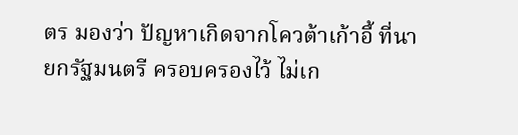ตร มองว่า ปัญหาเกิดจากโควต้าเก้าอี้ ที่นายกรัฐมนตรี ครอบครองไว้ ไม่เก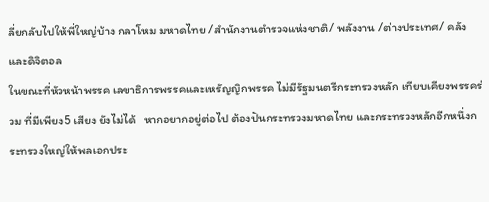ลี่ยกลับไปให้พี่ใหญ่บ้าง กลาโหม มหาดไทย /สำนักงานตำรวจแห่งชาติ/ พลังงาน /ต่างประเทศ/ คลังและดิจิตอล
ในขณะที่หัวหน้าพรรค เลขาธิการพรรคและเหรัญญิกพรรค ไม่มีรัฐมนตรีกระทรวงหลัก เทียบเคียงพรรคร่วม ที่มีเพียง5 เสียง ยังไม่ได้   หากอยากอยู่ต่อไป ต้องปันกระทรวงมหาดไทย และกระทรวงหลักอีกหนึ่งกระทรวงใหญ่ให้พลเอกประ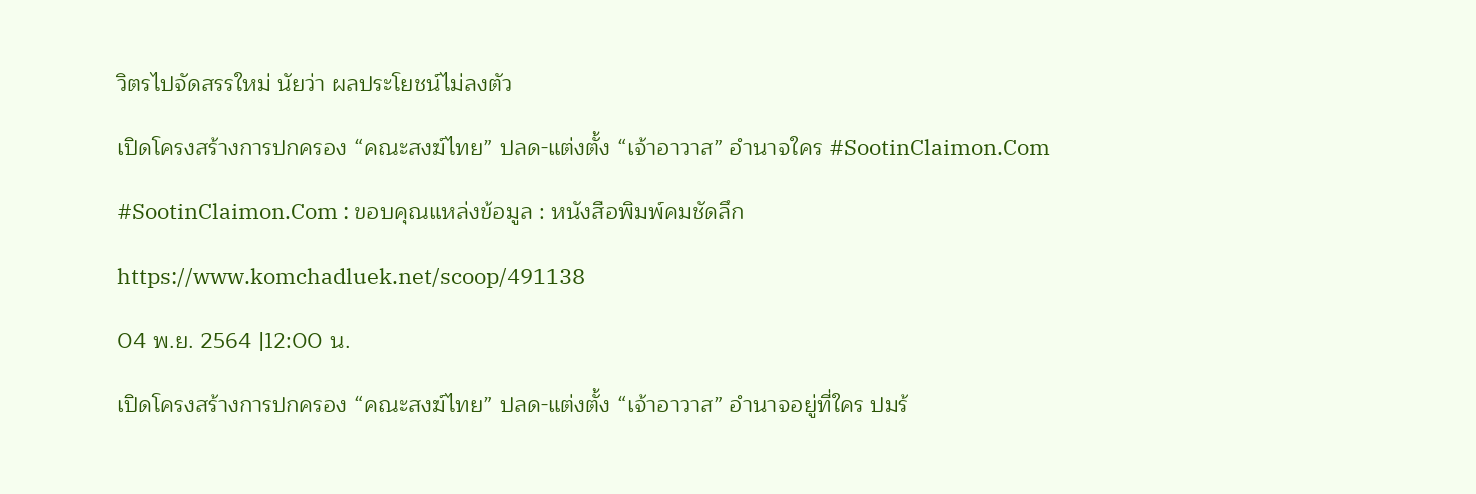วิตรไปจัดสรรใหม่ นัยว่า ผลประโยชน์ไม่ลงตัว

เปิดโครงสร้างการปกครอง “คณะสงฆ์ไทย” ปลด-แต่งตั้ง “เจ้าอาวาส” อำนาจใคร #SootinClaimon.Com

#SootinClaimon.Com : ขอบคุณแหล่งข้อมูล : หนังสือพิมพ์คมชัดลึก

https://www.komchadluek.net/scoop/491138

04 พ.ย. 2564 |12:00 น.

เปิดโครงสร้างการปกครอง “คณะสงฆ์ไทย” ปลด-แต่งตั้ง “เจ้าอาวาส” อำนาจอยู่ที่ใคร ปมร้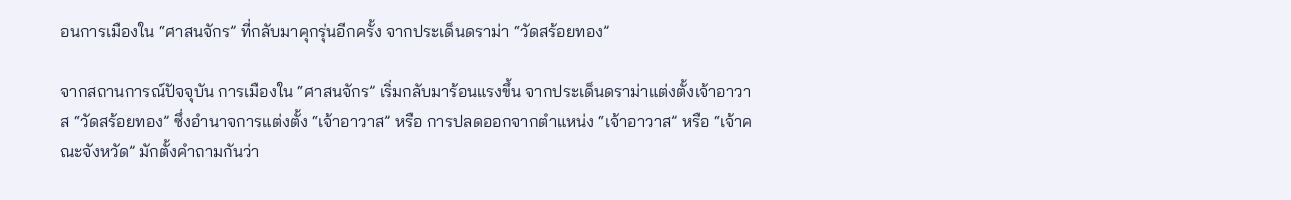อนการเมืองใน “ศาสนจักร” ที่กลับมาคุกรุ่นอีกครั้ง จากประเด็นดราม่า “วัดสร้อยทอง”

จากสถานการณ์ปัจจุบัน การเมืองใน “ศาสนจักร” เริ่มกลับมาร้อนแรงขึ้น จากประเด็นดราม่าแต่งตั้งเจ้าอาวาส “วัดสร้อยทอง” ซึ่งอำนาจการแต่งตั้ง “เจ้าอาวาส” หรือ การปลดออกจากตำแหน่ง “เจ้าอาวาส” หรือ “เจ้าคณะจังหวัด” มักตั้งคำถามกันว่า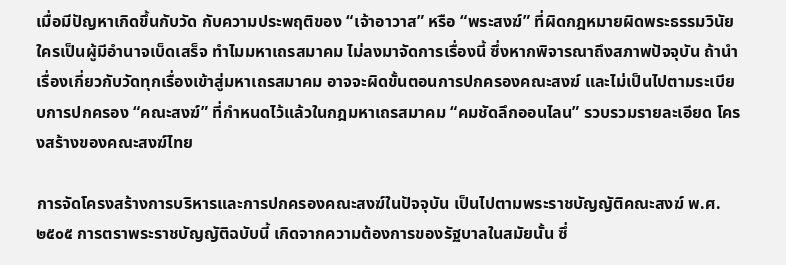เมื่อมีปัญหาเกิดขึ้นกับวัด กับความประพฤติของ “เจ้าอาวาส” หรือ “พระสงฆ์” ที่ผิดกฎหมายผิดพระธรรมวินัย ใครเป็นผู้มีอำนาจเบ็ดเสร็จ ทำไมมหาเถรสมาคม ไม่ลงมาจัดการเรื่องนี้ ซึ่งหากพิจารณาถึงสภาพปัจจุบัน ถ้านำเรื่องเกี่ยวกับวัดทุกเรื่องเข้าสู่มหาเถรสมาคม อาจจะผิดขั้นตอนการปกครองคณะสงฆ์ และไม่เป็นไปตามระเบียบการปกครอง “คณะสงฆ์” ที่กำหนดไว้แล้วในกฎมหาเถรสมาคม “คมชัดลึกออนไลน” รวบรวมรายละเอียด โครงสร้างของคณะสงฆ์ไทย

การจัดโครงสร้างการบริหารและการปกครองคณะสงฆ์ในปัจจุบัน เป็นไปตามพระราชบัญญัติคณะสงฆ์ พ.ศ. ๒๕๐๕ การตราพระราชบัญญัติฉบับนี้ เกิดจากความต้องการของรัฐบาลในสมัยนั้น ซึ่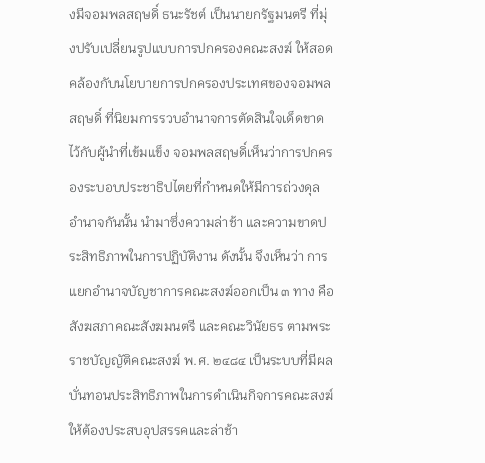งมีจอมพลสฤษดิ์ ธนะรัชต์ เป็นนายกรัฐมนตรี ที่มุ่งปรับเปลี่ยนรูปแบบการปกครองคณะสงฆ์ ให้สอดคล้องกับนโยบายการปกครองประเทศของจอมพลสฤษดิ์ ที่นิยมการรวบอำนาจการตัดสินใจเด็ดขาดไว้กับผู้นำที่เข้มแข็ง จอมพลสฤษดิ์เห็นว่าการปกครองระบอบประชาธิปไตยที่กำหนดให้มีการถ่วงดุลอำนาจกันนั้น นำมาซึ่งความล่าช้า และความขาดประสิทธิภาพในการปฏิบัติงาน ดังนั้น จึงเห็นว่า การแยกอำนาจบัญชาการคณะสงฆ์ออกเป็น ๓ ทาง คือ สังฆสภาคณะสังฆมนตรี และคณะวินัยธร ตามพระราชบัญญัติคณะสงฆ์ พ.ศ. ๒๔๘๔ เป็นระบบที่มีผลบั่นทอนประสิทธิภาพในการดำเนินกิจการคณะสงฆ์ให้ต้องประสบอุปสรรคและล่าช้า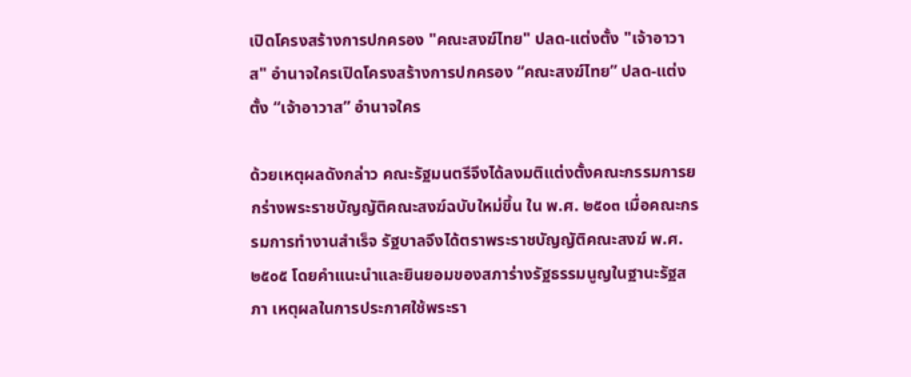เปิดโครงสร้างการปกครอง "คณะสงฆ์ไทย" ปลด-แต่งตั้ง "เจ้าอาวาส" อำนาจใครเปิดโครงสร้างการปกครอง “คณะสงฆ์ไทย” ปลด-แต่งตั้ง “เจ้าอาวาส” อำนาจใคร

ด้วยเหตุผลดังกล่าว คณะรัฐมนตรีจึงได้ลงมติแต่งตั้งคณะกรรมการยกร่างพระราชบัญญัติคณะสงฆ์ฉบับใหม่ขึ้น ใน พ.ศ. ๒๕๐๓ เมื่อคณะกรรมการทำงานสำเร็จ รัฐบาลจึงได้ตราพระราชบัญญัติคณะสงฆ์ พ.ศ. ๒๕๐๕ โดยคำแนะนำและยินยอมของสภาร่างรัฐธรรมนูญในฐานะรัฐสภา เหตุผลในการประกาศใช้พระรา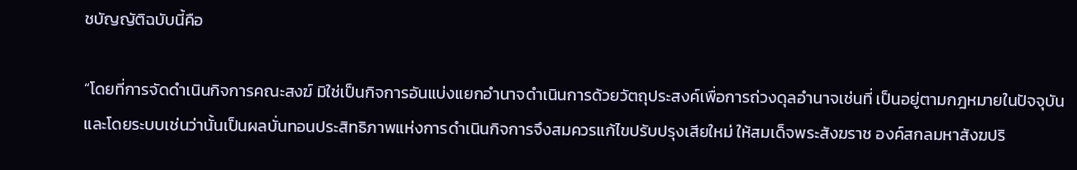ชบัญญัติฉบับนี้คือ

“โดยที่การจัดดำเนินกิจการคณะสงฆ์ มิใช่เป็นกิจการอันแบ่งแยกอำนาจดำเนินการด้วยวัตถุประสงค์เพื่อการถ่วงดุลอำนาจเช่นที่ เป็นอยู่ตามกฎหมายในปัจจุบัน และโดยระบบเช่นว่านั้นเป็นผลบั่นทอนประสิทธิภาพแห่งการดำเนินกิจการจึงสมควรแก้ไขปรับปรุงเสียใหม่ ให้สมเด็จพระสังฆราช องค์สกลมหาสังฆปริ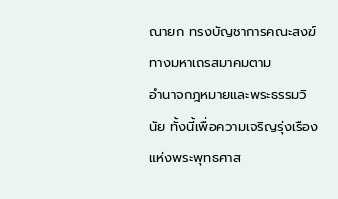ณายก ทรงบัญชาการคณะสงฆ์ทางมหาเถรสมาคมตาม
อำนาจกฎหมายและพระธรรมวินัย ทั้งนี้เพื่อความเจริญรุ่งเรืองแห่งพระพุทธศาส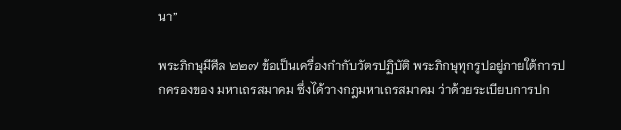นา”

พระภิกษุมีศีล ๒๒๗ ข้อเป็นเครื่องกำกับวัตรปฏิบัติ พระภิกษุทุกรูปอยู่ภายใต้การปกครองของ มหาเถรสมาคม ซึ่งได้วางกฎมหาเถรสมาคม ว่าด้วยระเบียบการปก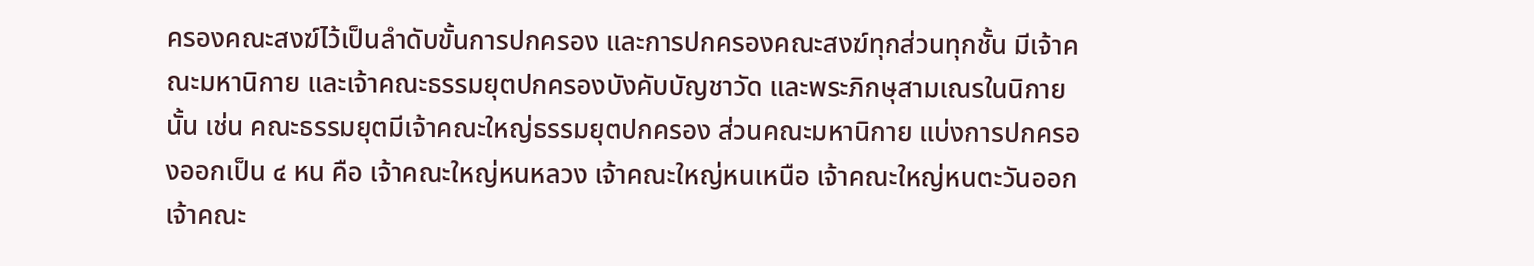ครองคณะสงฆ์ไว้เป็นลำดับขั้นการปกครอง และการปกครองคณะสงฆ์ทุกส่วนทุกชั้น มีเจ้าคณะมหานิกาย และเจ้าคณะธรรมยุตปกครองบังคับบัญชาวัด และพระภิกษุสามเณรในนิกายนั้น เช่น คณะธรรมยุตมีเจ้าคณะใหญ่ธรรมยุตปกครอง ส่วนคณะมหานิกาย แบ่งการปกครองออกเป็น ๔ หน คือ เจ้าคณะใหญ่หนหลวง เจ้าคณะใหญ่หนเหนือ เจ้าคณะใหญ่หนตะวันออก เจ้าคณะ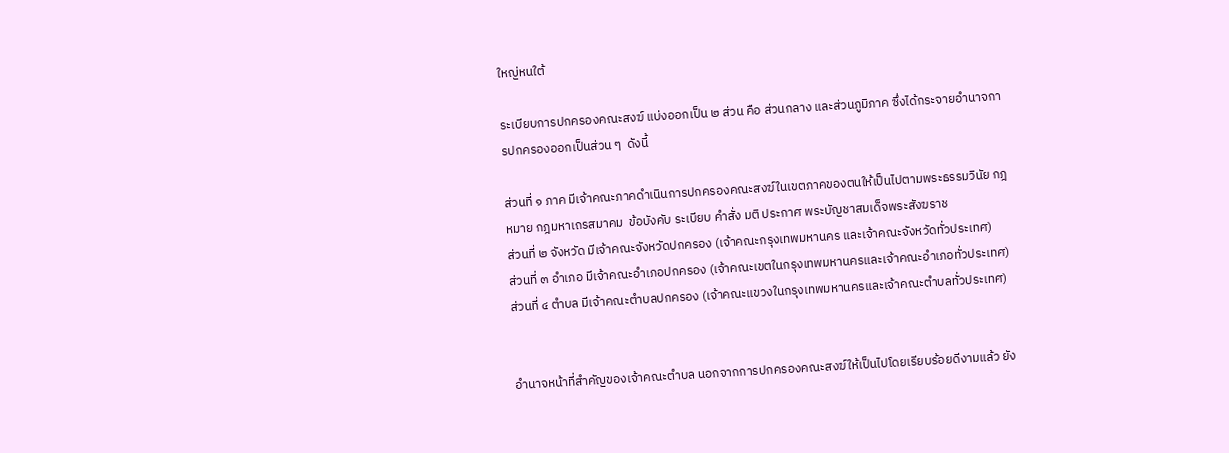ใหญ่หนใต้

ระเบียบการปกครองคณะสงฆ์ แบ่งออกเป็น ๒ ส่วน คือ ส่วนกลาง และส่วนภูมิภาค ซึ่งได้กระจายอำนาจการปกครองออกเป็นส่วน ๆ  ดังนี้

ส่วนที่ ๑ ภาค มีเจ้าคณะภาคดำเนินการปกครองคณะสงฆ์ในเขตภาคของตนให้เป็นไปตามพระธรรมวินัย กฎหมาย กฎมหาเถรสมาคม  ข้อบังคับ ระเบียบ คำสั่ง มติ ประกาศ พระบัญชาสมเด็จพระสังฆราช
ส่วนที่ ๒ จังหวัด มีเจ้าคณะจังหวัดปกครอง (เจ้าคณะกรุงเทพมหานคร และเจ้าคณะจังหวัดทั่วประเทศ)
ส่วนที่ ๓ อำเภอ มีเจ้าคณะอำเภอปกครอง (เจ้าคณะเขตในกรุงเทพมหานครและเจ้าคณะอำเภอทั่วประเทศ)
ส่วนที่ ๔ ตำบล มีเจ้าคณะตำบลปกครอง (เจ้าคณะแขวงในกรุงเทพมหานครและเจ้าคณะตำบลทั่วประเทศ)


อำนาจหน้าที่สำคัญของเจ้าคณะตำบล นอกจากการปกครองคณะสงฆ์ให้เป็นไปโดยเรียบร้อยดีงามแล้ว ยัง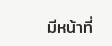มีหน้าที่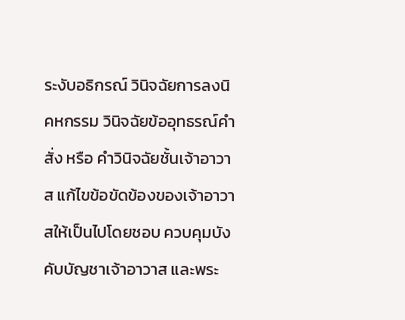ระงับอธิกรณ์ วินิจฉัยการลงนิคหกรรม วินิจฉัยข้ออุทธรณ์คำสั่ง หรือ คำวินิจฉัยชั้นเจ้าอาวาส แก้ไขข้อขัดข้องของเจ้าอาวาสให้เป็นไปโดยชอบ ควบคุมบังคับบัญชาเจ้าอาวาส และพระ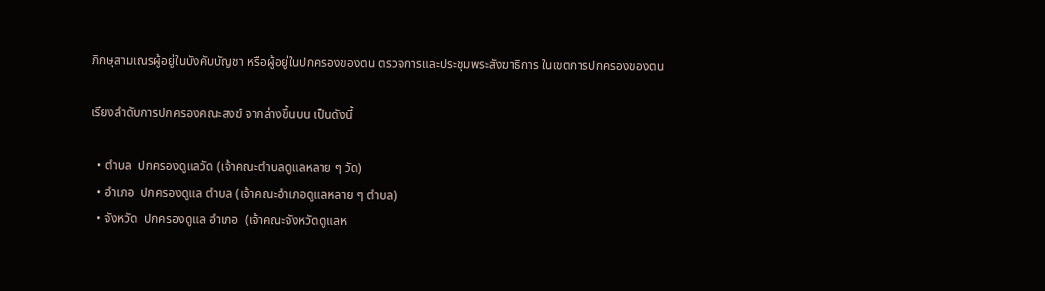ภิกษุสามเณรผู้อยู่ในบังคับบัญชา หรือผู้อยู่ในปกครองของตน ตรวจการและประชุมพระสังฆาธิการ ในเขตการปกครองของตน

เรียงลำดับการปกครองคณะสงฆ์ จากล่างขึ้นบน เป็นดังนี้

  • ตำบล  ปกครองดูแลวัด (เจ้าคณะตำบลดูแลหลาย ๆ วัด)
  • อำเภอ  ปกครองดูแล ตำบล (เจ้าคณะอำเภอดูแลหลาย ๆ ตำบล)
  • จังหวัด  ปกครองดูแล อำเภอ  (เจ้าคณะจังหวัดดูแลห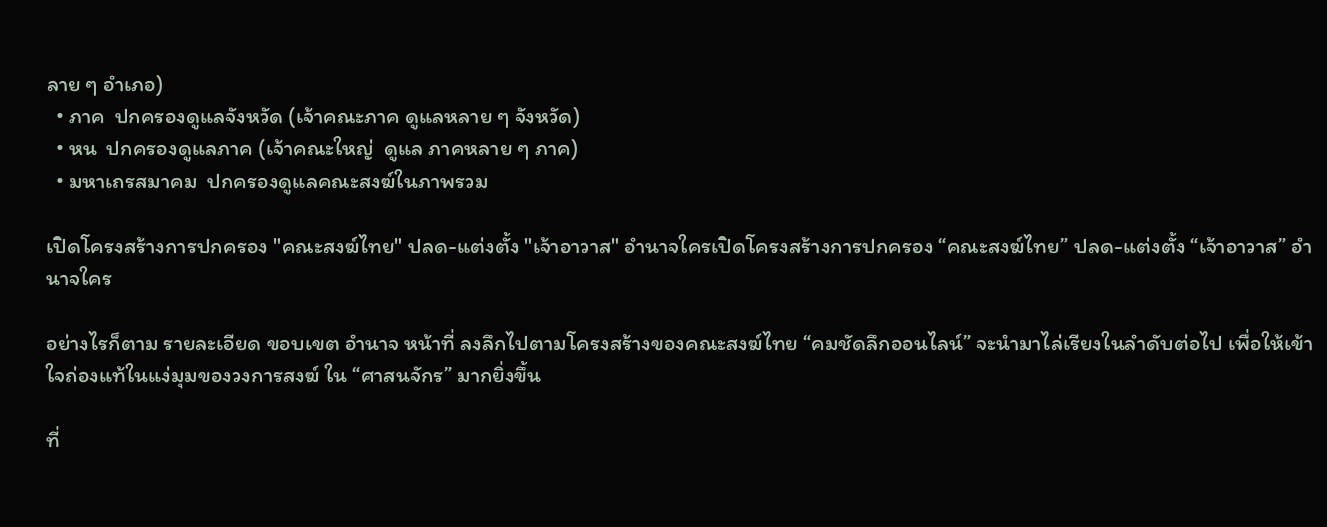ลาย ๆ อำเภอ)
  • ภาค  ปกครองดูแลจังหวัด (เจ้าคณะภาค ดูแลหลาย ๆ จังหวัด)
  • หน  ปกครองดูแลภาค (เจ้าคณะใหญ่  ดูแล ภาคหลาย ๆ ภาค)
  • มหาเถรสมาคม  ปกครองดูแลคณะสงฆ์ในภาพรวม

เปิดโครงสร้างการปกครอง "คณะสงฆ์ไทย" ปลด-แต่งตั้ง "เจ้าอาวาส" อำนาจใครเปิดโครงสร้างการปกครอง “คณะสงฆ์ไทย” ปลด-แต่งตั้ง “เจ้าอาวาส” อำนาจใคร

อย่างไรก็ตาม รายละเอียด ขอบเขต อำนาจ หน้าที่ ลงลึกไปตามโครงสร้างของคณะสงฆ์ไทย “คมชัดลึกออนไลน์” จะนำมาไล่เรียงในลำดับต่อไป เพื่อให้เข้าใจถ่องแท้ในแง่มุมของวงการสงฆ์ ใน “ศาสนจักร” มากยิ่งขึ้น

ที่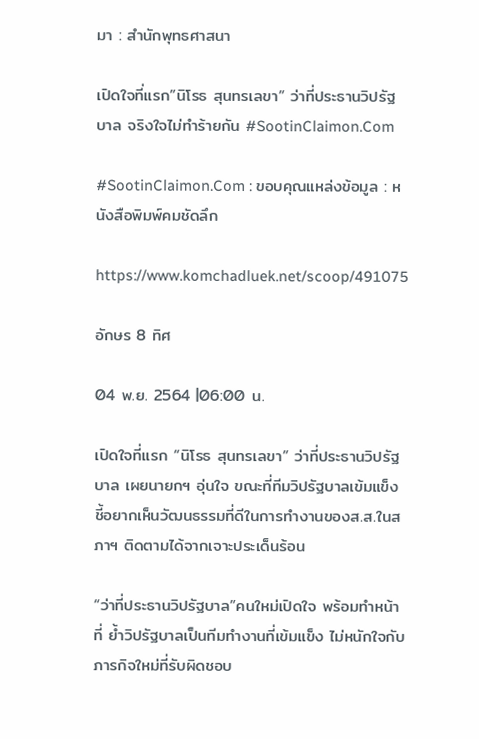มา : สำนักพุทธศาสนา

เปิดใจที่แรก”นิโรธ สุนทรเลขา” ว่าที่ประธานวิปรัฐบาล จริงใจไม่ทำร้ายกัน #SootinClaimon.Com

#SootinClaimon.Com : ขอบคุณแหล่งข้อมูล : หนังสือพิมพ์คมชัดลึก

https://www.komchadluek.net/scoop/491075

อักษร 8 ทิศ

04 พ.ย. 2564 |06:00 น.

เปิดใจที่แรก “นิโรธ สุนทรเลขา” ว่าที่ประธานวิปรัฐบาล เผยนายกฯ อุ่นใจ ขณะที่ทีมวิปรัฐบาลเข้มแข็ง ชี้อยากเห็นวัฒนธรรมที่ดีในการทำงานของส.ส.ในสภาฯ ติดตามได้จากเจาะประเด็นร้อน

“ว่าที่ประธานวิปรัฐบาล”คนใหม่เปิดใจ พร้อมทำหน้าที่ ย้ำวิปรัฐบาลเป็นทีมทำงานที่เข้มแข็ง ไม่หนักใจกับภารกิจใหม่ที่รับผิดชอบ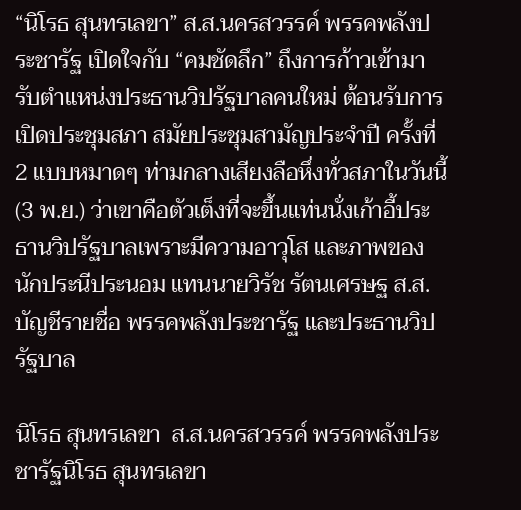“นิโรธ สุนทรเลขา” ส.ส.นครสวรรค์ พรรคพลังประชารัฐ เปิดใจกับ “คมชัดลึก” ถึงการก้าวเข้ามารับตำแหน่งประธานวิปรัฐบาลคนใหม่ ต้อนรับการเปิดประชุมสภา สมัยประชุมสามัญประจำปี ครั้งที่ 2 แบบหมาดๆ ท่ามกลางเสียงลือหึ่งทั่วสภาในวันนี้ (3 พ.ย.) ว่าเขาคือตัวเต็งที่จะขึ้นแท่นนั่งเก้าอี้ประธานวิปรัฐบาลเพราะมีความอาวุโส และภาพของนักประนีประนอม แทนนายวิรัช รัตนเศรษฐ ส.ส.บัญชีรายชื่อ พรรคพลังประชารัฐ และประธานวิปรัฐบาล

นิโรธ สุนทรเลขา  ส.ส.นครสวรรค์ พรรคพลังประชารัฐนิโรธ สุนทรเลขา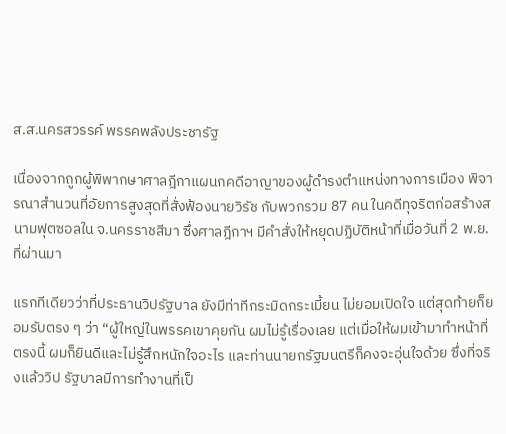ส.ส.นครสวรรค์ พรรคพลังประชารัฐ

เนื่องจากถูกผู้พิพากษาศาลฎีกาแผนกคดีอาญาของผู้ดำรงตำแหน่งทางการเมือง พิจารณาสำนวนที่อัยการสูงสุดที่สั่งฟ้องนายวิรัช กับพวกรวม 87 คน ในคดีทุจริตก่อสร้างสนามฟุตซอลใน จ.นครราชสีมา ซึ่งศาลฎีกาฯ มีคำสั่งให้หยุดปฏิบัติหน้าที่เมื่อวันที่ 2 พ.ย. ที่ผ่านมา

แรกทีเดียวว่าที่ประธานวิปรัฐบาล ยังมีท่าทีกระมิดกระเมี้ยน ไม่ยอมเปิดใจ แต่สุดท้ายก็ยอมรับตรง ๆ ว่า “ผู้ใหญ่ในพรรคเขาคุยกัน ผมไม่รู้เรื่องเลย แต่เมื่อให้ผมเข้ามาทำหน้าที่ตรงนี้ ผมก็ยินดีและไม่รู้สึกหนักใจอะไร และท่านนายกรัฐมนตรีก็คงจะอุ่นใจด้วย ซึ่งที่จริงแล้ววิป รัฐบาลมีการทำงานที่เป็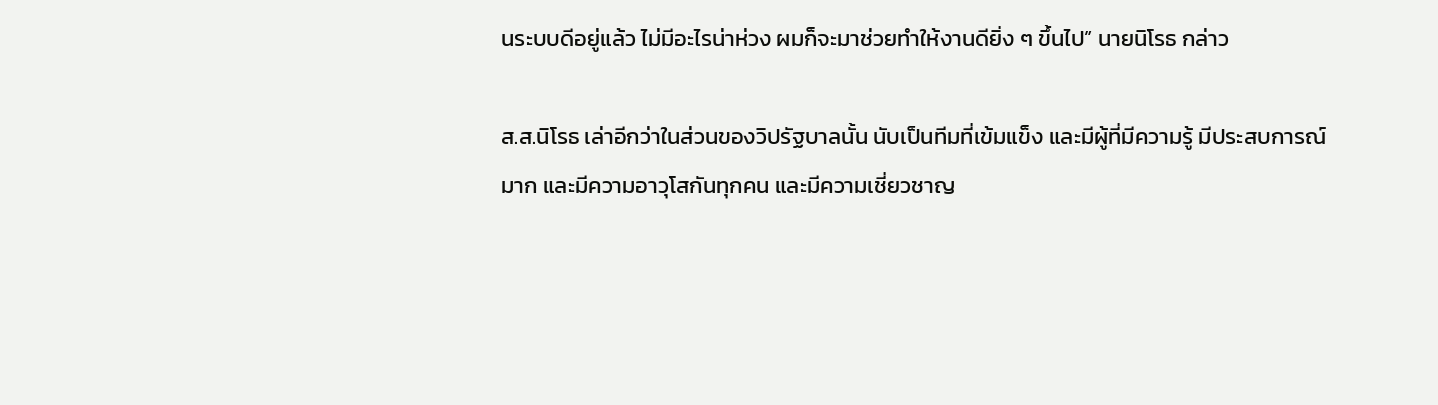นระบบดีอยู่แล้ว ไม่มีอะไรน่าห่วง ผมก็จะมาช่วยทำให้งานดียิ่ง ๆ ขึ้นไป” นายนิโรธ กล่าว

ส.ส.นิโรธ เล่าอีกว่าในส่วนของวิปรัฐบาลนั้น นับเป็นทีมที่เข้มแข็ง และมีผู้ที่มีความรู้ มีประสบการณ์มาก และมีความอาวุโสกันทุกคน และมีความเชี่ยวชาญ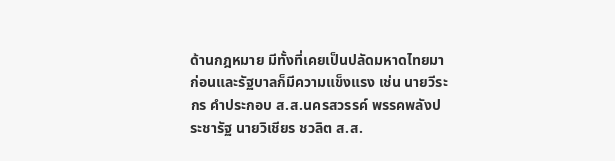ด้านกฎหมาย มีทั้งที่เคยเป็นปลัดมหาดไทยมาก่อนและรัฐบาลก็มีความแข็งแรง เช่น นายวีระกร คำประกอบ ส.ส.นครสวรรค์ พรรคพลังประชารัฐ นายวิเชียร ชวลิต ส.ส.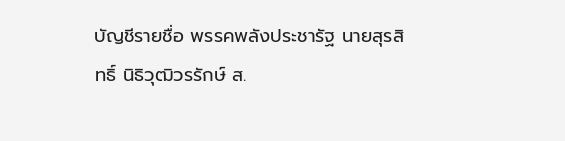บัญชีรายชื่อ พรรคพลังประชารัฐ นายสุรสิทธิ์ นิธิวุฒิวรรักษ์ ส.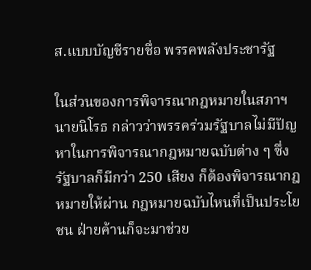ส.แบบบัญชีรายชื่อ พรรคพลังประชารัฐ

ในส่วนของการพิจารณากฎหมายในสภาฯ นายนิโรธ กล่าวว่าพรรคร่วมรัฐบาลไม่มีปัญหาในการพิจารณากฎหมายฉบับต่าง ๆ ซึ่งรัฐบาลก็มีกว่า 250 เสียง ก็ต้องพิจารณากฎหมายให้ผ่าน กฎหมายฉบับไหนที่เป็นประโยชน ฝ่ายค้านก็จะมาช่วย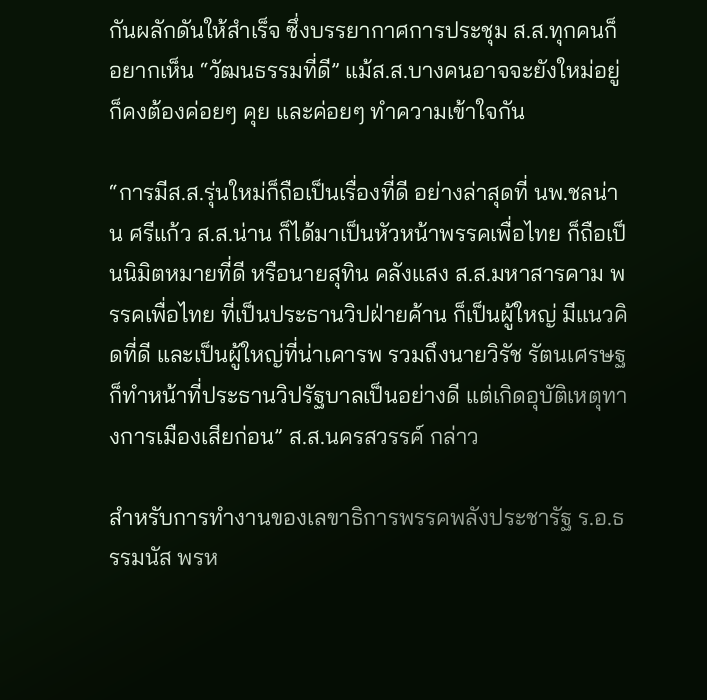กันผลักดันให้สำเร็จ ซึ่งบรรยากาศการประชุม ส.ส.ทุกคนก็อยากเห็น “วัฒนธรรมที่ดี” แม้ส.ส.บางคนอาจจะยังใหม่อยู่ ก็คงต้องค่อยๆ คุย และค่อยๆ ทำความเข้าใจกัน

“การมีส.ส.รุ่นใหม่ก็ถือเป็นเรื่องที่ดี อย่างล่าสุดที่ นพ.ชลน่าน ศรีแก้ว ส.ส.น่าน ก็ได้มาเป็นหัวหน้าพรรคเพื่อไทย ก็ถือเป็นนิมิตหมายที่ดี หรือนายสุทิน คลังแสง ส.ส.มหาสารคาม พรรคเพื่อไทย ที่เป็นประธานวิปฝ่ายค้าน ก็เป็นผู้ใหญ่ มีแนวคิดที่ดี และเป็นผู้ใหญ่ที่น่าเคารพ รวมถึงนายวิรัช รัตนเศรษฐ ก็ทำหน้าที่ประธานวิปรัฐบาลเป็นอย่างดี แต่เกิดอุบัติเหตุทางการเมืองเสียก่อน” ส.ส.นครสวรรค์ กล่าว

สำหรับการทำงานของเลขาธิการพรรคพลังประชารัฐ ร.อ.ธรรมนัส พรห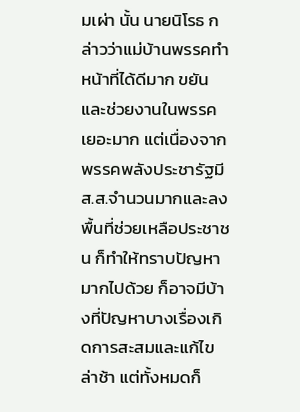มเผ่า นั้น นายนิโรธ กล่าวว่าแม่บ้านพรรคทำหน้าที่ได้ดีมาก ขยันและช่วยงานในพรรคเยอะมาก แต่เนื่องจากพรรคพลังประชารัฐมีส.ส.จำนวนมากและลงพื้นที่ช่วยเหลือประชาชน ก็ทำให้ทราบปัญหามากไปด้วย ก็อาจมีบ้างที่ปัญหาบางเรื่องเกิดการสะสมและแก้ไขล่าช้า แต่ทั้งหมดก็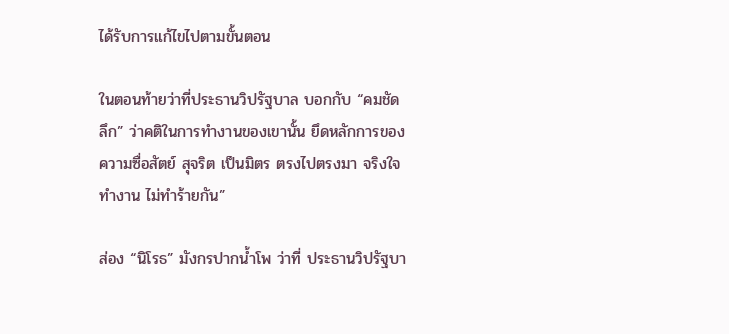ได้รับการแก้ไขไปตามขั้นตอน

ในตอนท้ายว่าที่ประธานวิปรัฐบาล บอกกับ “คมชัดลึก” ว่าคติในการทำงานของเขานั้น ยึดหลักการของความซื่อสัตย์ สุจริต เป็นมิตร ตรงไปตรงมา จริงใจทำงาน ไม่ทำร้ายกัน”

ส่อง “นิโรธ” มังกรปากน้ำโพ ว่าที่ ประธานวิปรัฐบา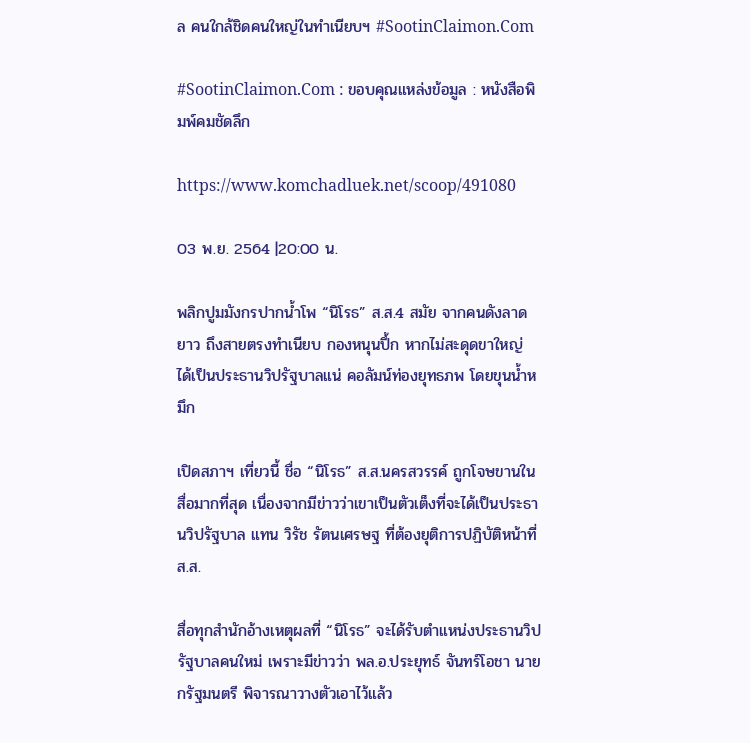ล คนใกล้ชิดคนใหญ่ในทำเนียบฯ #SootinClaimon.Com

#SootinClaimon.Com : ขอบคุณแหล่งข้อมูล : หนังสือพิมพ์คมชัดลึก

https://www.komchadluek.net/scoop/491080

03 พ.ย. 2564 |20:00 น.

พลิกปูมมังกรปากน้ำโพ “นิโรธ” ส.ส.4 สมัย จากคนดังลาดยาว ถึงสายตรงทำเนียบ กองหนุนปึ้ก หากไม่สะดุดขาใหญ่ ได้เป็นประธานวิปรัฐบาลแน่ คอลัมน์ท่องยุทธภพ โดยขุนน้ำหมึก

เปิดสภาฯ เที่ยวนี้ ชื่อ “นิโรธ” ส.ส.นครสวรรค์ ถูกโจษขานในสื่อมากที่สุด เนื่องจากมีข่าวว่าเขาเป็นตัวเต็งที่จะได้เป็นประธานวิปรัฐบาล แทน วิรัช รัตนเศรษฐ ที่ต้องยุติการปฏิบัติหน้าที่ ส.ส.

สื่อทุกสำนักอ้างเหตุผลที่ “นิโรธ” จะได้รับตำแหน่งประธานวิปรัฐบาลคนใหม่ เพราะมีข่าวว่า พล.อ.ประยุทธ์ จันทร์โอชา นายกรัฐมนตรี พิจารณาวางตัวเอาไว้แล้ว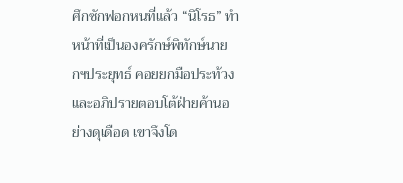ศึกซักฟอกหนที่แล้ว “นิโรธ” ทำหน้าที่เป็นองครักษ์พิทักษ์นายกฯประยุทธ์ คอยยกมือประท้วง และอภิปรายตอบโต้ฝ่ายค้านอย่างดุเดือด เขาจึงโด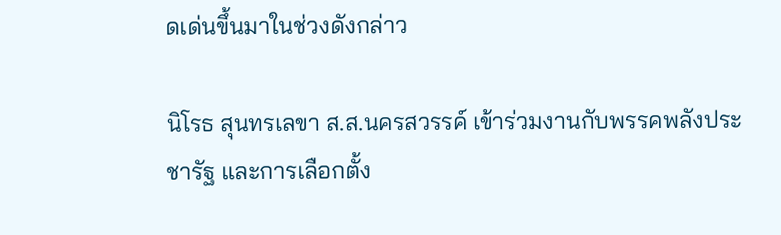ดเด่นขึ้นมาในช่วงดังกล่าว

นิโรธ สุนทรเลขา ส.ส.นครสวรรค์ เข้าร่วมงานกับพรรคพลังประชารัฐ และการเลือกตั้ง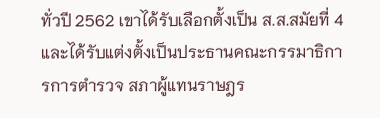ทั่วปี 2562 เขาได้รับเลือกตั้งเป็น ส.ส.สมัยที่ 4 และได้รับแต่งตั้งเป็นประธานคณะกรรมาธิการการตำรวจ สภาผู้แทนราษฎร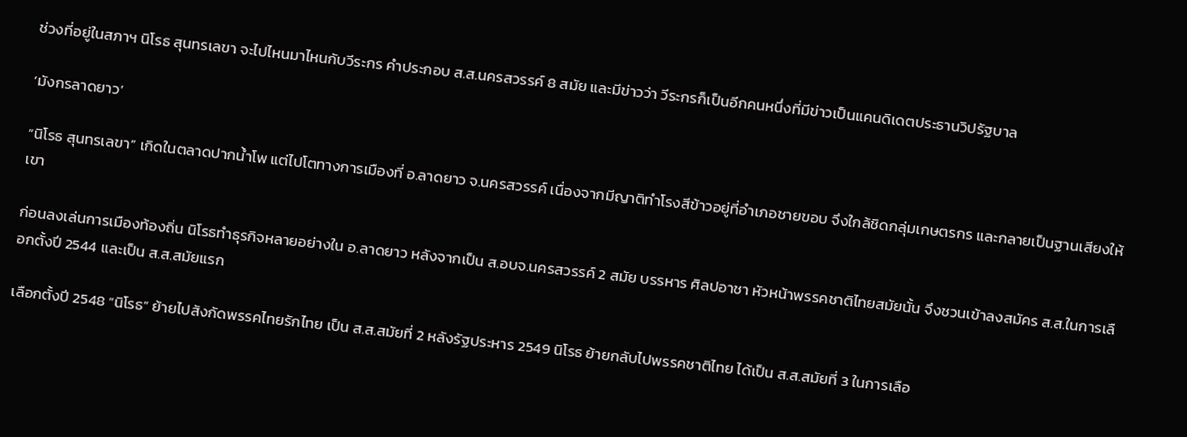ช่วงที่อยู่ในสภาฯ นิโรธ สุนทรเลขา จะไปไหนมาไหนกับวีระกร คำประกอบ ส.ส.นครสวรรค์ 8 สมัย และมีข่าวว่า วีระกรก็เป็นอีกคนหนึ่งที่มีข่าวเป็นแคนดิเดตประธานวิปรัฐบาล

‘มังกรลาดยาว’

“นิโรธ สุนทรเลขา” เกิดในตลาดปากน้ำโพ แต่ไปโตทางการเมืองที่ อ.ลาดยาว จ.นครสวรรค์ เนื่องจากมีญาติทำโรงสีข้าวอยู่ที่อำเภอชายขอบ จึงใกล้ชิดกลุ่มเกษตรกร และกลายเป็นฐานเสียงให้เขา

ก่อนลงเล่นการเมืองท้องถิ่น นิโรธทำธุรกิจหลายอย่างใน อ.ลาดยาว หลังจากเป็น ส.อบจ.นครสวรรค์ 2 สมัย บรรหาร ศิลปอาชา หัวหน้าพรรคชาติไทยสมัยนั้น จึงชวนเข้าลงสมัคร ส.ส.ในการเลือกตั้งปี 2544 และเป็น ส.ส.สมัยแรก

เลือกตั้งปี 2548 “นิโรธ” ย้ายไปสังกัดพรรคไทยรักไทย เป็น ส.ส.สมัยที่ 2 หลังรัฐประหาร 2549 นิโรธ ย้ายกลับไปพรรคชาติไทย ได้เป็น ส.ส.สมัยที่ 3 ในการเลือ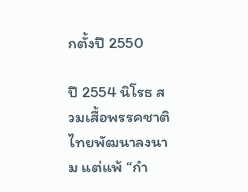กตั้งปี 2550

ปี 2554 นิโรธ สวมเสื้อพรรคชาติไทยพัฒนาลงนาม แต่แพ้ “กำ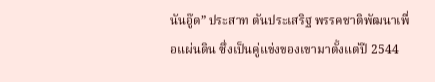นันอู๊ด” ประสาท ตันประเสริฐ พรรคชาติพัฒนาเพื่อแผ่นดิน ซึ่งเป็นคู่แข่งของเขามาตั้งแต่ปี 2544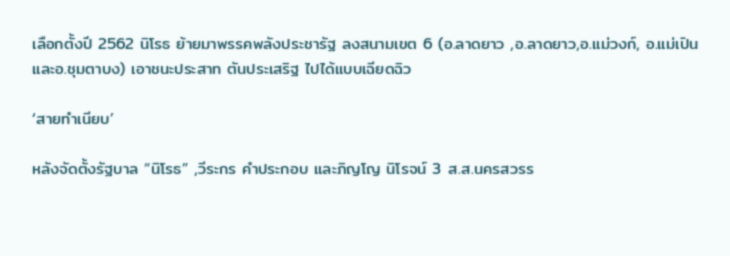เลือกตั้งปี 2562 นิโรธ ย้ายมาพรรคพลังประชารัฐ ลงสนามเขต 6 (อ.ลาดยาว ,อ.ลาดยาว,อ.แม่วงก์, อ.แม่เปิน และอ.ชุมตาบง) เอาชนะประสาท ตันประเสริฐ ไปได้แบบเฉียดฉิว

‘สายทำเนียบ’

หลังจัดตั้งรัฐบาล “นิโรธ” ,วีระกร คำประกอบ และภิญโญ นิโรจน์ 3 ส.ส.นครสวรร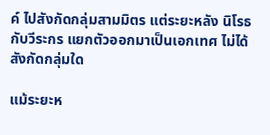ค์ ไปสังกัดกลุ่มสามมิตร แต่ระยะหลัง นิโรธกับวีระกร แยกตัวออกมาเป็นเอกเทศ ไม่ได้สังกัดกลุ่มใด

แม้ระยะห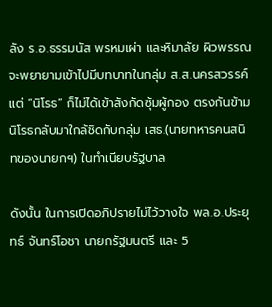ลัง ร.อ.ธรรมนัส พรหมเผ่า และหิมาลัย ผิวพรรณ จะพยายามเข้าไปมีบทบาทในกลุ่ม ส.ส.นครสวรรค์ แต่ “นิโรธ” ก็ไม่ได้เข้าสังกัดซุ้มผู้กอง ตรงกันข้าม นิโรธกลับมาใกล้ชิดกับกลุ่ม เสธ.(นายทหารคนสนิทของนายกฯ) ในทำเนียบรัฐบาล

ดังนั้น ในการเปิดอภิปรายไม่ไว้วางใจ พล.อ.ประยุทธ์ จันทร์โอชา นายกรัฐมนตรี และ 5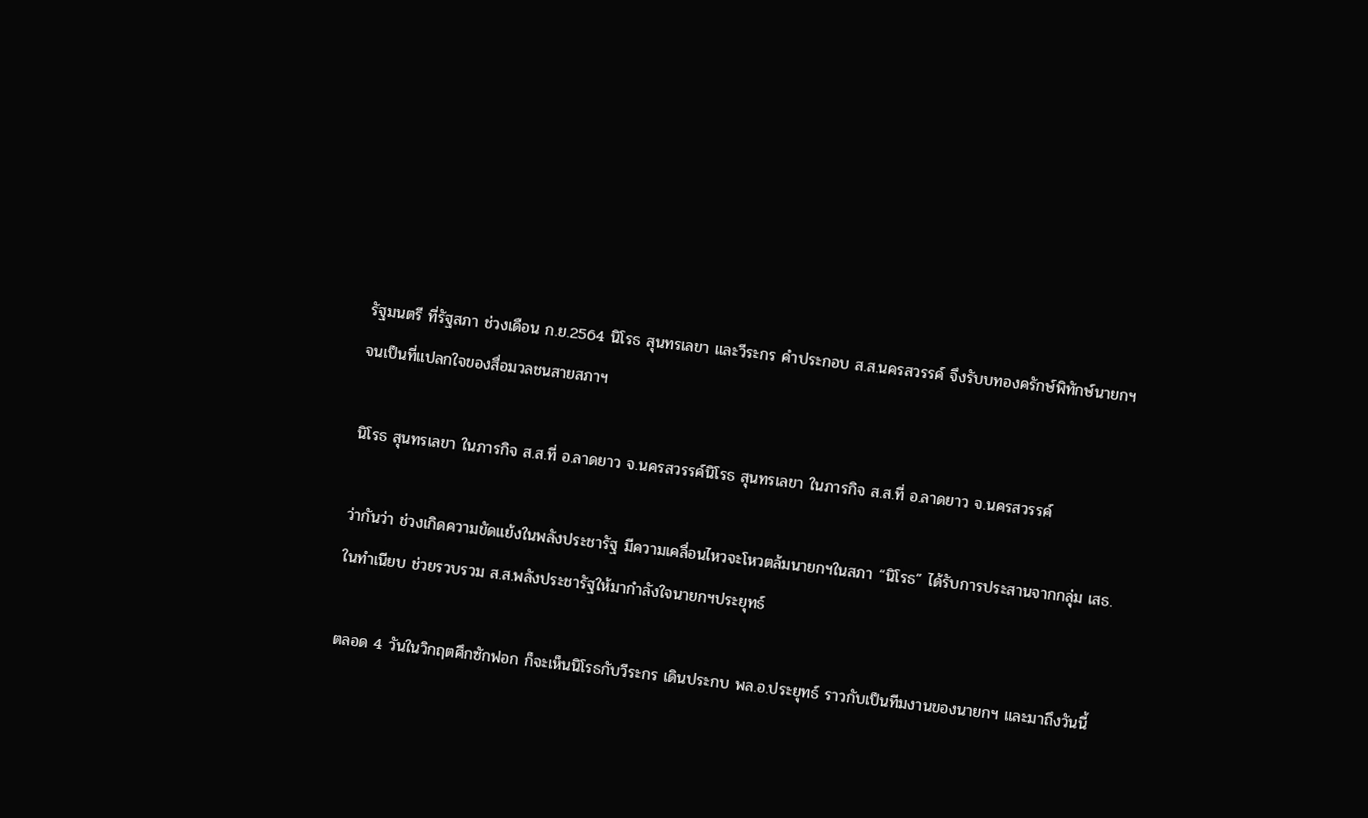รัฐมนตรี ที่รัฐสภา ช่วงเดือน ก.ย.2564 นิโรธ สุนทรเลขา และวีระกร คําประกอบ ส.ส.นครสวรรค์ จึงรับบทองครักษ์พิทักษ์นายกฯ จนเป็นที่แปลกใจของสื่อมวลชนสายสภาฯ

นิโรธ สุนทรเลขา ในภารกิจ ส.ส.ที่ อ.ลาดยาว จ.นครสวรรค์นิโรธ สุนทรเลขา ในภารกิจ ส.ส.ที่ อ.ลาดยาว จ.นครสวรรค์

ว่ากันว่า ช่วงเกิดความขัดแย้งในพลังประชารัฐ มีความเคลื่อนไหวจะโหวตล้มนายกฯในสภา “นิโรธ” ได้รับการประสานจากกลุ่ม เสธ.ในทำเนียบ ช่วยรวบรวม ส.ส.พลังประชารัฐให้มากำลังใจนายกฯประยุทธ์

ตลอด 4 วันในวิกฤตศึกซักฟอก ก็จะเห็นนิโรธกับวีระกร เดินประกบ พล.อ.ประยุทธ์ ราวกับเป็นทีมงานของนายกฯ และมาถึงวันนี้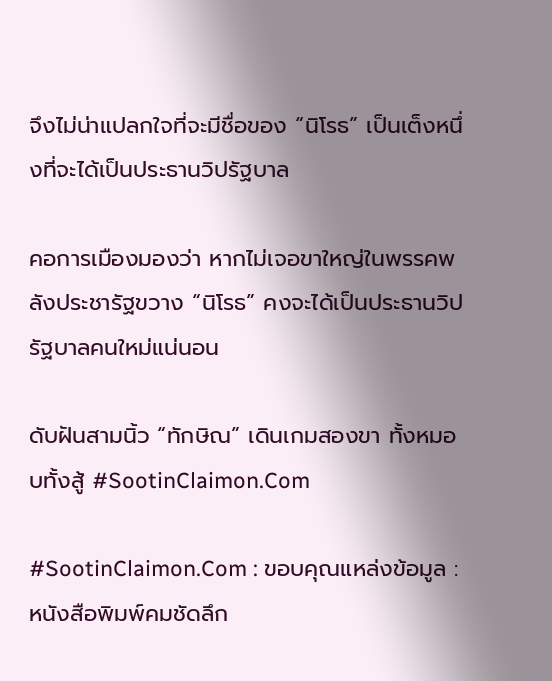จึงไม่น่าแปลกใจที่จะมีชื่อของ “นิโรธ” เป็นเต็งหนึ่งที่จะได้เป็นประธานวิปรัฐบาล

คอการเมืองมองว่า หากไม่เจอขาใหญ่ในพรรคพลังประชารัฐขวาง “นิโรธ” คงจะได้เป็นประธานวิปรัฐบาลคนใหม่แน่นอน

ดับฝันสามนิ้ว “ทักษิณ” เดินเกมสองขา ทั้งหมอบทั้งสู้ #SootinClaimon.Com

#SootinClaimon.Com : ขอบคุณแหล่งข้อมูล : หนังสือพิมพ์คมชัดลึก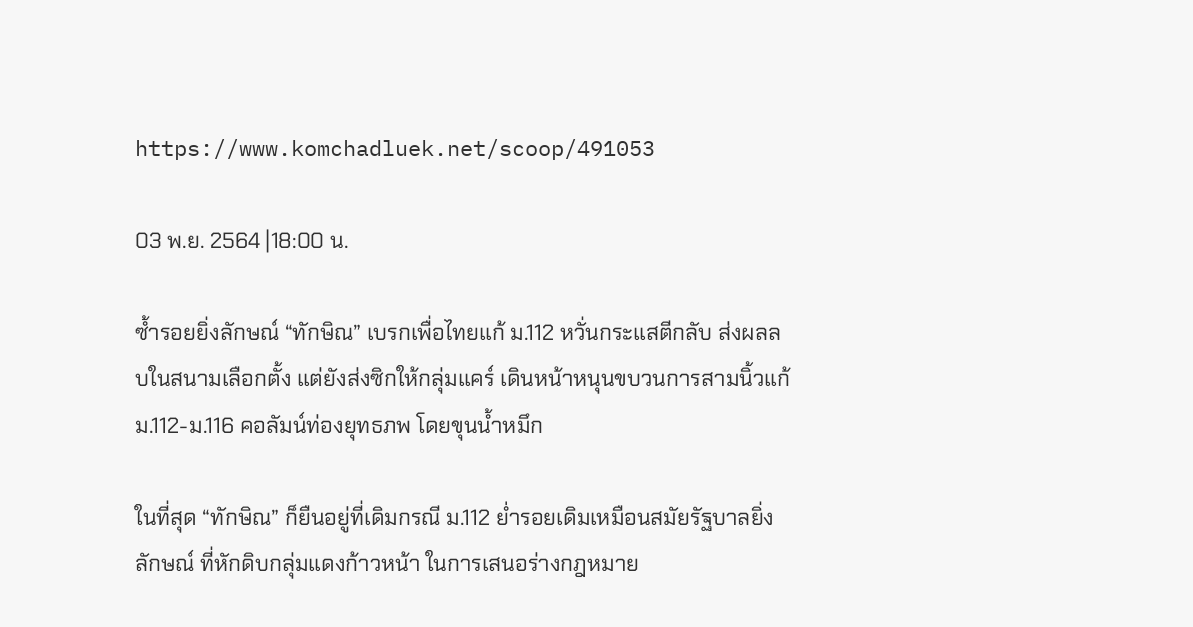https://www.komchadluek.net/scoop/491053

03 พ.ย. 2564 |18:00 น.

ซ้ำรอยยิ่งลักษณ์ “ทักษิณ” เบรกเพื่อไทยแก้ ม.112 หวั่นกระแสตีกลับ ส่งผลลบในสนามเลือกตั้ง แต่ยังส่งซิกให้กลุ่มแคร์ เดินหน้าหนุนขบวนการสามนิ้วแก้ ม.112-ม.116 คอลัมน์ท่องยุทธภพ โดยขุนน้ำหมึก

ในที่สุด “ทักษิณ” ก็ยืนอยู่ที่เดิมกรณี ม.112 ย่ำรอยเดิมเหมือนสมัยรัฐบาลยิ่งลักษณ์ ที่หักดิบกลุ่มแดงก้าวหน้า ในการเสนอร่างกฎหมาย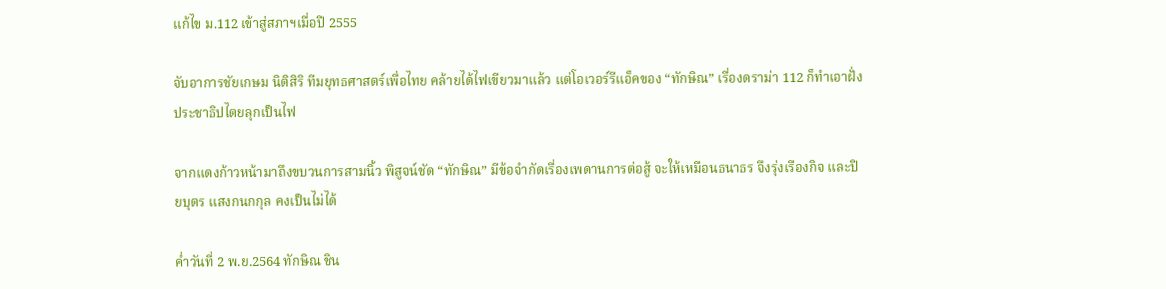แก้ไข ม.112 เข้าสู่สภาฯเมื่อปี 2555

จับอาการชัยเกษม นิติสิริ ทีมยุทธศาสตร์เพื่อไทย คล้ายได้ไฟเขียวมาแล้ว แต่โอเวอร์รีแอ็คของ “ทักษิณ” เรื่องดราม่า 112 ก็ทำเอาฝั่งประชาธิปไตยลุกเป็นไฟ

จากแดงก้าวหน้ามาถึงขบวนการสามนิ้ว พิสูจน์ชัด “ทักษิณ” มีข้อจำกัดเรื่องเพดานการต่อสู้ จะให้เหมือนธนาธร จึงรุ่งเรืองกิจ และปิยบุตร แสงกนกกุล คงเป็นไม่ได้

ค่ำวันที่ 2 พ.ย.2564 ทักษิณ ชิน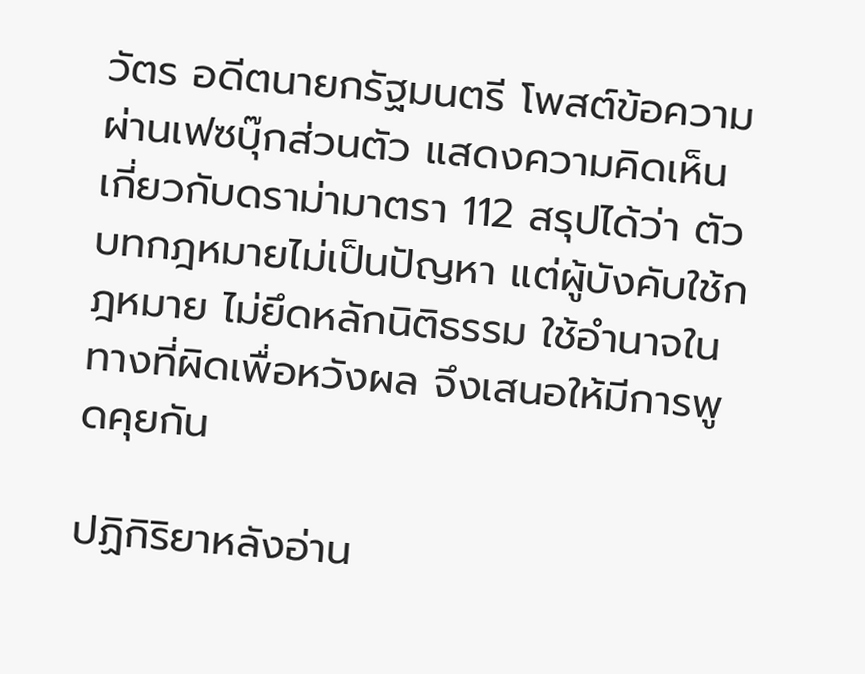วัตร อดีตนายกรัฐมนตรี โพสต์ข้อความผ่านเฟซบุ๊กส่วนตัว แสดงความคิดเห็นเกี่ยวกับดราม่ามาตรา 112 สรุปได้ว่า ตัวบทกฎหมายไม่เป็นปัญหา แต่ผู้บังคับใช้กฎหมาย ไม่ยึดหลักนิติธรรม ใช้อำนาจในทางที่ผิดเพื่อหวังผล จึงเสนอให้มีการพูดคุยกัน

ปฏิกิริยาหลังอ่าน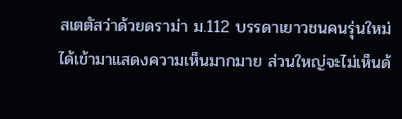สเตตัสว่าด้วยดราม่า ม.112 บรรดาเยาวชนคนรุ่นใหม่ได้เข้ามาแสดงความเห็นมากมาย ส่วนใหญ่จะไม่เห็นด้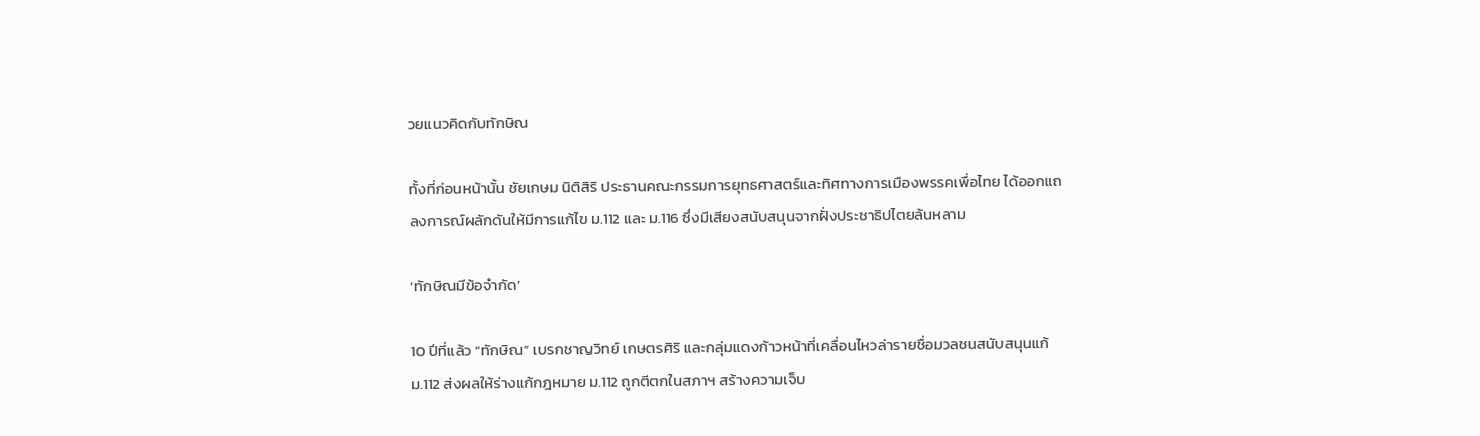วยแนวคิดกับทักษิณ

ทั้งที่ก่อนหน้านั้น ชัยเกษม นิติสิริ ประธานคณะกรรมการยุทธศาสตร์และทิศทางการเมืองพรรคเพื่อไทย ได้ออกแถลงการณ์ผลักดันให้มีการแก้ไข ม.112 และ ม.116 ซึ่งมีเสียงสนับสนุนจากฝั่งประชาธิปไตยล้นหลาม

‘ทักษิณมีข้อจำกัด’

10 ปีที่แล้ว “ทักษิณ” เบรกชาญวิทย์ เกษตรศิริ และกลุ่มแดงก้าวหน้าที่เคลื่อนไหวล่ารายชื่อมวลชนสนับสนุนแก้ ม.112 ส่งผลให้ร่างแก้กฎหมาย ม.112 ถูกตีตกในสภาฯ สร้างความเจ็บ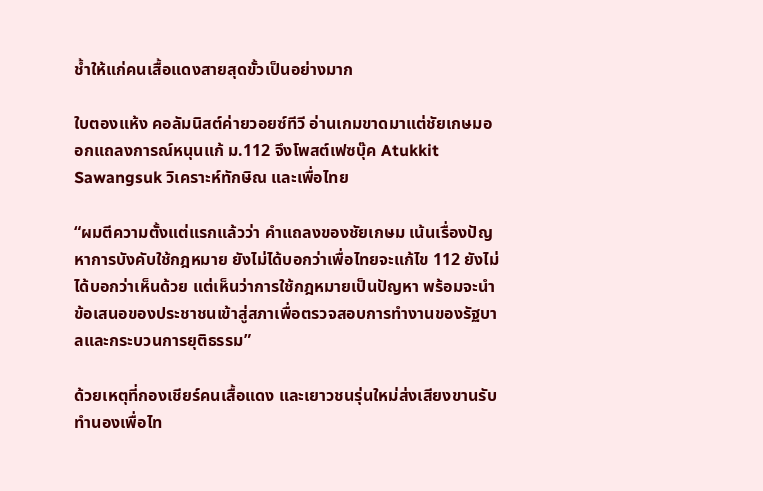ช้ำให้แก่คนเสื้อแดงสายสุดขั้วเป็นอย่างมาก

ใบตองแห้ง คอลัมนิสต์ค่ายวอยซ์ทีวี อ่านเกมขาดมาแต่ชัยเกษมออกแถลงการณ์หนุนแก้ ม.112 จึงโพสต์เฟซบุ๊ค Atukkit Sawangsuk วิเคราะห์ทักษิณ และเพื่อไทย

“ผมตีความตั้งแต่แรกแล้วว่า คำแถลงของชัยเกษม เน้นเรื่องปัญหาการบังคับใช้กฎหมาย ยังไม่ได้บอกว่าเพื่อไทยจะแก้ไข 112 ยังไม่ได้บอกว่าเห็นด้วย แต่เห็นว่าการใช้กฎหมายเป็นปัญหา พร้อมจะนำข้อเสนอของประชาชนเข้าสู่สภาเพื่อตรวจสอบการทำงานของรัฐบาลและกระบวนการยุติธรรม”

ด้วยเหตุที่กองเชียร์คนเสื้อแดง และเยาวชนรุ่นใหม่ส่งเสียงขานรับทำนองเพื่อไท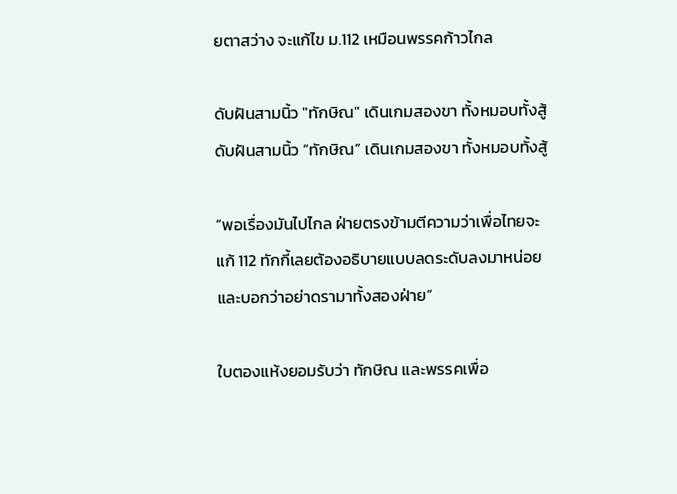ยตาสว่าง จะแก้ไข ม.112 เหมือนพรรคก้าวไกล

ดับฝันสามนิ้ว "ทักษิณ" เดินเกมสองขา ทั้งหมอบทั้งสู้ดับฝันสามนิ้ว “ทักษิณ” เดินเกมสองขา ทั้งหมอบทั้งสู้

“พอเรื่องมันไปไกล ฝ่ายตรงข้ามตีความว่าเพื่อไทยจะแก้ 112 ทักกี้เลยต้องอธิบายแบบลดระดับลงมาหน่อย และบอกว่าอย่าดรามาทั้งสองฝ่าย”

ใบตองแห้งยอมรับว่า ทักษิณ และพรรคเพื่อ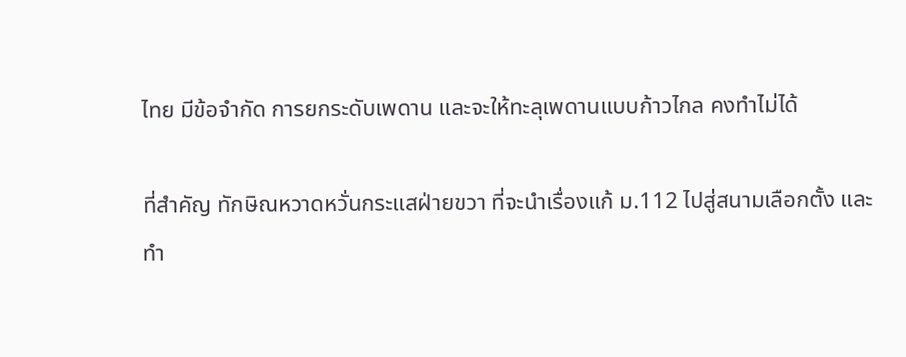ไทย มีข้อจำกัด การยกระดับเพดาน และจะให้ทะลุเพดานแบบก้าวไกล คงทำไม่ได้

ที่สำคัญ ทักษิณหวาดหวั่นกระแสฝ่ายขวา ที่จะนำเรื่องแก้ ม.112 ไปสู่สนามเลือกตั้ง และทำ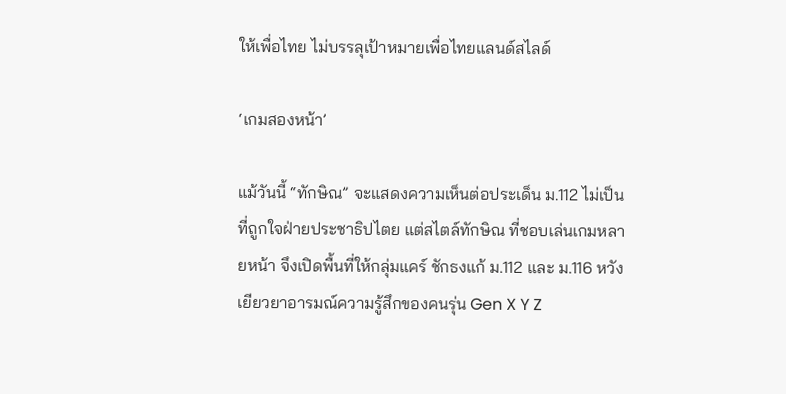ให้เพื่อไทย ไม่บรรลุเป้าหมายเพื่อไทยแลนด์สไลด์

‘เกมสองหน้า’

แม้วันนี้ “ทักษิณ” จะแสดงความเห็นต่อประเด็น ม.112 ไม่เป็นที่ถูกใจฝ่ายประชาธิปไตย แต่สไตล์ทักษิณ ที่ชอบเล่นเกมหลายหน้า จึงเปิดพื้นที่ให้กลุ่มแคร์ ชักธงแก้ ม.112 และ ม.116 หวังเยียวยาอารมณ์ความรู้สึกของคนรุ่น Gen X Y Z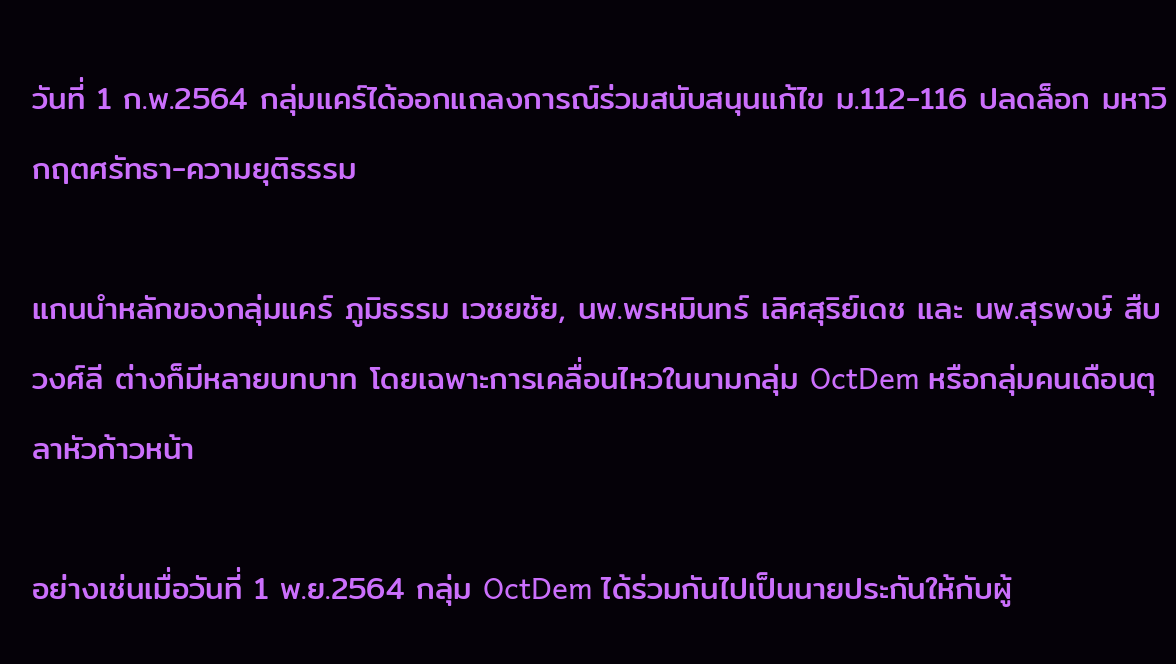วันที่ 1 ก.พ.2564 กลุ่มแคร์ได้ออกแถลงการณ์ร่วมสนับสนุนแก้ไข ม.112-116 ปลดล็อก มหาวิกฤตศรัทธา-ความยุติธรรม

แกนนำหลักของกลุ่มแคร์ ภูมิธรรม เวชยชัย, นพ.พรหมินทร์ เลิศสุริย์เดช และ นพ.สุรพงษ์ สืบวงศ์ลี ต่างก็มีหลายบทบาท โดยเฉพาะการเคลื่อนไหวในนามกลุ่ม OctDem หรือกลุ่มคนเดือนตุลาหัวก้าวหน้า

อย่างเช่นเมื่อวันที่ 1 พ.ย.2564 กลุ่ม OctDem ได้ร่วมกันไปเป็นนายประกันให้กับผู้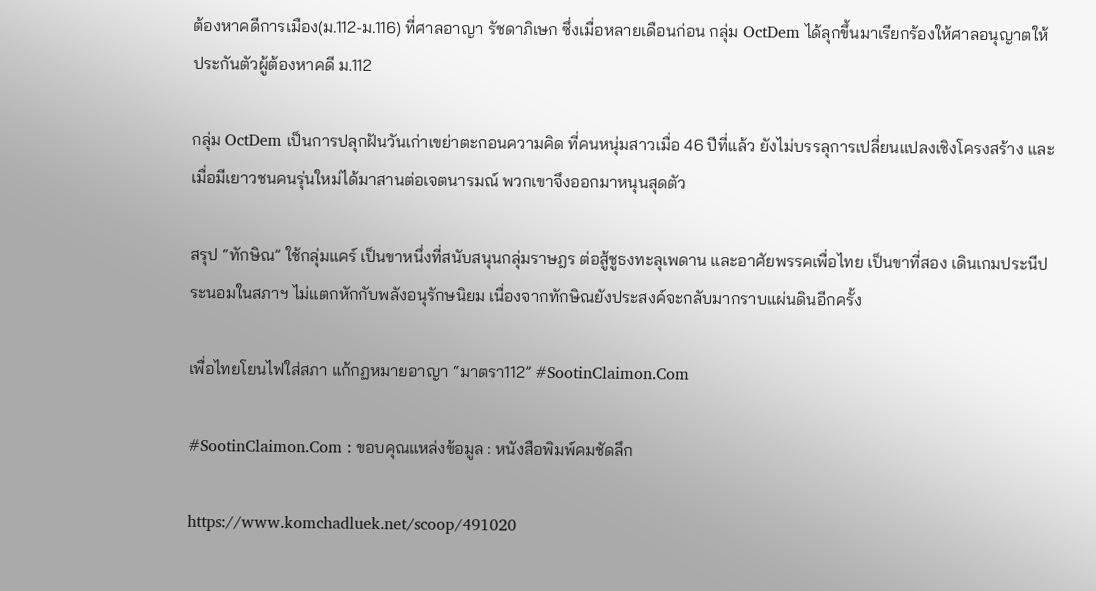ต้องหาคดีการเมือง(ม.112-ม.116) ที่ศาลอาญา รัชดาภิเษก ซึ่งเมื่อหลายเดือนก่อน กลุ่ม OctDem ได้ลุกขึ้นมาเรียกร้องให้ศาลอนุญาตให้ประกันตัวผู้ต้องหาคดี ม.112

กลุ่ม OctDem เป็นการปลุกฝันวันเก่าเขย่าตะกอนความคิด ที่คนหนุ่มสาวเมื่อ 46 ปีที่แล้ว ยังไม่บรรลุการเปลี่ยนแปลงเชิงโครงสร้าง และเมื่อมีเยาวชนคนรุ่นใหม่ได้มาสานต่อเจตนารมณ์ พวกเขาจึงออกมาหนุนสุดตัว

สรุป “ทักษิณ” ใช้กลุ่มแคร์ เป็นขาหนึ่งที่สนับสนุนกลุ่มราษฎร ต่อสู้ชูธงทะลุเพดาน และอาศัยพรรคเพื่อไทย เป็นขาที่สอง เดินเกมประนีประนอมในสภาฯ ไม่แตกหักกับพลังอนุรักษนิยม เนื่องจากทักษิณยังประสงค์จะกลับมากราบแผ่นดินอีกครั้ง

เพื่อไทยโยนไฟใส่สภา แก้กฏหมายอาญา “มาตรา112” #SootinClaimon.Com

#SootinClaimon.Com : ขอบคุณแหล่งข้อมูล : หนังสือพิมพ์คมชัดลึก

https://www.komchadluek.net/scoop/491020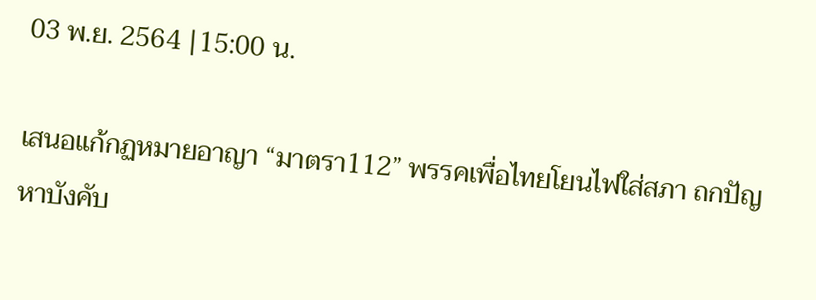03 พ.ย. 2564 |15:00 น.

เสนอแก้กฏหมายอาญา “มาตรา112” พรรคเพื่อไทยโยนไฟใส่สภา ถกปัญหาบังคับ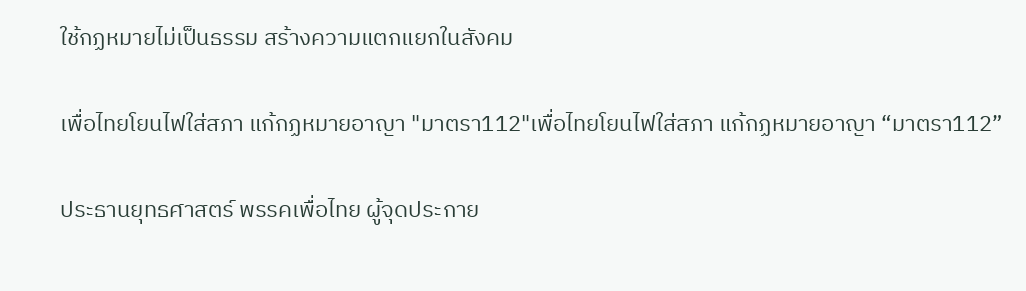ใช้กฏหมายไม่เป็นธรรม สร้างความแตกแยกในสังคม

เพื่อไทยโยนไฟใส่สภา แก้กฏหมายอาญา "มาตรา112"เพื่อไทยโยนไฟใส่สภา แก้กฏหมายอาญา “มาตรา112”

ประธานยุทธศาสตร์ พรรคเพื่อไทย ผู้จุดประกาย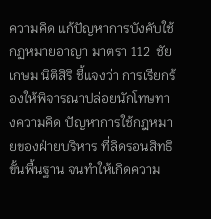ความคิด แก้ปัญหาการบังคับใช้กฏหมายอาญา มาตรา 112  ชัยเกษม นิติสิริ ชี้แจงว่า การเรียกร้องให้พิจารณาปล่อยนักโทษทางความคิด ปัญหาการใช้กฎหมายของฝ่ายบริหาร ที่ลิดรอนสิทธิขั้นพื้นฐาน จนทำให้เกิดความ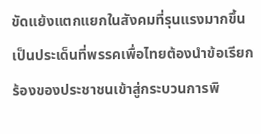ขัดแย้งแตกแยกในสังคมที่รุนแรงมากขึ้น เป็นประเด็นที่พรรคเพื่อไทยต้องนำข้อเรียกร้องของประชาชนเข้าสู่กระบวนการพิ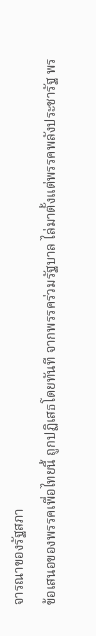จารณาของรัฐสภา
ข้อเสนอของพรรคเพื่อไทยนี้ ถูกปฏิเสธโดยทันที จากพรรคร่วมรัฐบาล ไล่มาตั้งแต่พรรคพลังประชารัฐ พร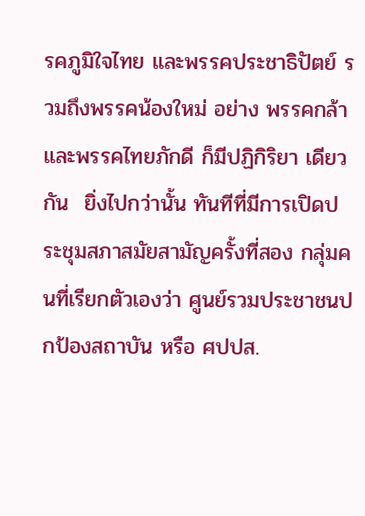รคภูมิใจไทย และพรรคประชาธิปัตย์ รวมถึงพรรคน้องใหม่ อย่าง พรรคกล้าและพรรคไทยภักดี ก็มีปฏิกิริยา เดียวกัน  ยิ่งไปกว่านั้น ทันทีที่มีการเปิดประชุมสภาสมัยสามัญครั้งที่สอง กลุ่มคนที่เรียกตัวเองว่า ศูนย์รวมประชาชนปกป้องสถาบัน หรือ ศปปส.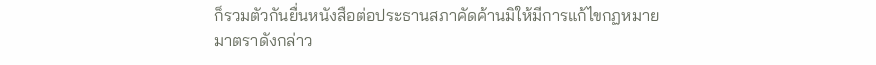ก็รวมตัวกันยื่นหนังสือต่อประธานสภาคัดค้านมิให้มีการแก้ไขกฏหมายมาตราดังกล่าว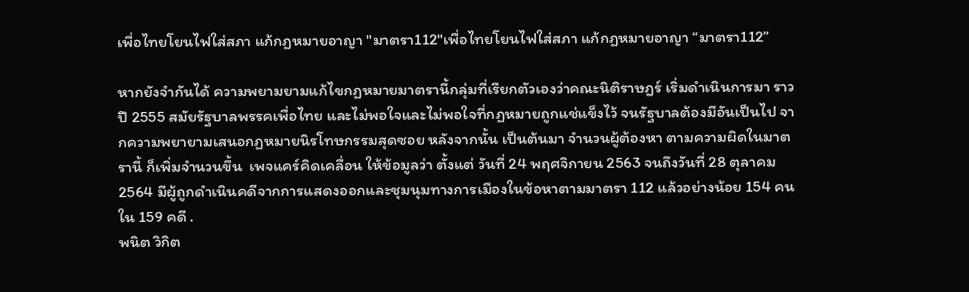เพื่อไทยโยนไฟใส่สภา แก้กฏหมายอาญา "มาตรา112"เพื่อไทยโยนไฟใส่สภา แก้กฏหมายอาญา “มาตรา112”

หากยังจำกันได้ ความพยามยามแก้ไขกฏหมายมาตรานี้กลุ่มที่เรียกตัวเองว่าคณะนิติราษฎร์ เริ่มดำเนินการมา ราวปี 2555 สมัยรัฐบาลพรรคเพื่อไทย และไม่พอใจและไม่พอใจที่กฏหมายถูกแช่แข็งไว้ จนรัฐบาลต้องมีอันเป็นไป จากความพยายามเสนอกฏหมายนิรโทษกรรมสุดซอย หลังจากนั้น เป็นต้นมา จำนวนผู้ต้องหา ตามความผิดในมาตรานี้ ก็เพิ่มจำนวนขึ้น  เพจแคร์คิดเคลื่อน ให้ข้อมูลว่า ตั้งแต่ วันที่ 24 พฤศจิกายน 2563 จนถึงวันที่ 28 ตุลาคม 2564 มีผู้ถูกดำเนินคดีจากการแสดงออกและชุมนุมทางการเมืองในข้อหาตามมาตรา 112 แล้วอย่างน้อย 154 คน ใน 159 คดี .
พนิต วิกิต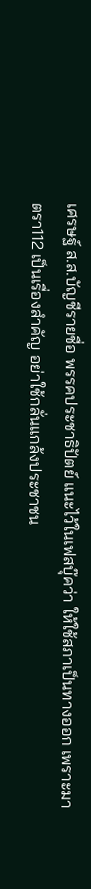เศรษฐ์ ส.ส.บัญชีรายชื่อ พรรคประชาธิปัตย์ แนะไว้ในเฟสบุ๊คว่า ให้ใช้สภาเป็นทางออก เพราะมาตรา112 เป็นเรื่องสำคัญ อย่าใช้กลั่นแกล้งประชาชน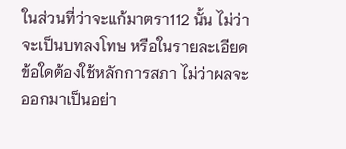ในส่วนที่ว่าจะแก้มาตรา112 นั้น ไม่ว่าจะเป็นบทลงโทษ หรือในรายละเอียดข้อใดต้องใช้หลักการสภา ไม่ว่าผลจะออกมาเป็นอย่า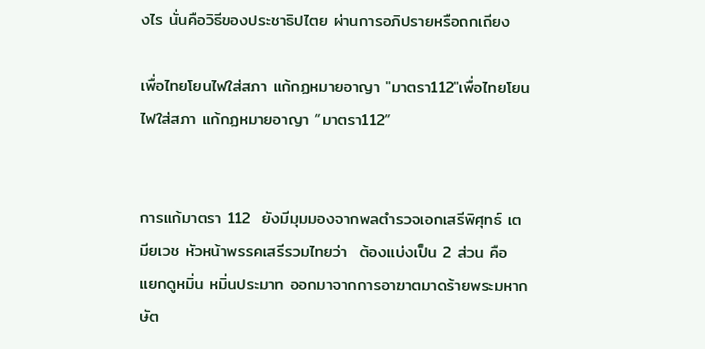งไร นั่นคือวิธีของประชาธิปไตย ผ่านการอภิปรายหรือถกเถียง

เพื่อไทยโยนไฟใส่สภา แก้กฏหมายอาญา "มาตรา112"เพื่อไทยโยนไฟใส่สภา แก้กฏหมายอาญา “มาตรา112”


การแก้มาตรา 112  ยังมีมุมมองจากพลตำรวจเอกเสรีพิศุทธ์ เตมียเวช หัวหน้าพรรคเสรีรวมไทยว่า  ต้องแบ่งเป็น 2 ส่วน คือ แยกดูหมิ่น หมิ่นประมาท ออกมาจากการอาฆาตมาดร้ายพระมหากษัต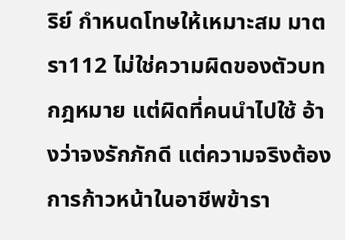ริย์ กำหนดโทษให้เหมาะสม มาตรา112 ไม่ใช่ความผิดของตัวบทกฎหมาย แต่ผิดที่คนนำไปใช้ อ้างว่าจงรักภักดี แต่ความจริงต้องการก้าวหน้าในอาชีพข้ารา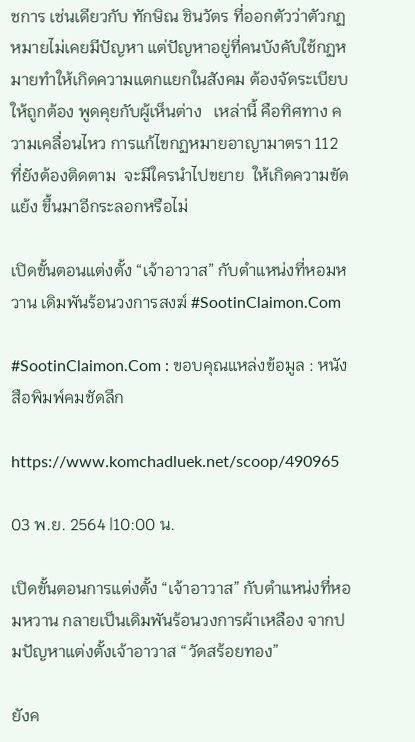ชการ เช่นเดียวกับ ทักษิณ ชินวัตร ที่ออกตัวว่าตัวกฏหมายไม่เคยมีปัญหา แต่ปัญหาอยู่ที่คนบังคับใช้กฏหมายทำให้เกิดความแตกแยกในสังคม ต้องจัดระเบียบให้ถูกต้อง พูดคุยกับผู้เห็นต่าง   เหล่านี้ คือทิศทาง ความเคลื่อนไหว การแก้ไขกฏหมายอาญามาตรา 112   ที่ยังต้องติดตาม  จะมีใครนำไปขยาย  ให้เกิดความขัดแย้ง ขึ้นมาอีกระลอกหรือไม่

เปิดขั้นตอนแต่งตั้ง “เจ้าอาวาส” กับตำแหน่งที่หอมหวาน เดิมพันร้อนวงการสงฆ์ #SootinClaimon.Com

#SootinClaimon.Com : ขอบคุณแหล่งข้อมูล : หนังสือพิมพ์คมชัดลึก

https://www.komchadluek.net/scoop/490965

03 พ.ย. 2564 |10:00 น.

เปิดขั้นตอนการแต่งตั้ง “เจ้าอาวาส” กับตำแหน่งที่หอมหวาน กลายเป็นเดิมพันร้อนวงการผ้าเหลือง จากปมปัญหาแต่งตั้งเจ้าอาวาส “วัดสร้อยทอง”

ยังค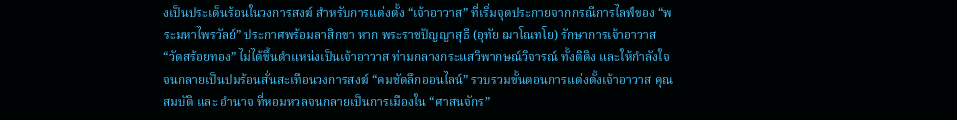งเป็นประเด็นร้อนในวงการสงฆ์ สำหรับการแต่งตั้ง “เจ้าอาวาส” ที่เริ่มจุดประกายจากกรณีการไลฟ์ของ “พระมหาไพรวัลย์” ประกาศพร้อมลาสิกขา หาก พระราชปัญญาสุธี (อุทัย ฌาโณทโย) รักษาการเจ้าอาวาส “วัดสร้อยทอง” ไม่ได้ขึ้นตำแหน่งเป็นเจ้าอาวาส ท่ามกลางกระแสวิพากษณ์วิจารณ์ ทั้งติติง และให้กำลังใจ จนกลายเป็นปมร้อนสั่นสะเทือนวงการสงฆ์ “คมชัดลึกออนไลน์” รวบรวมขั้นตอนการแต่งตั้งเจ้าอาวาส คุณสมบัติ และ อำนาจ ที่หอมหวลจนกลายเป็นการเมืองใน “ศาสนจักร”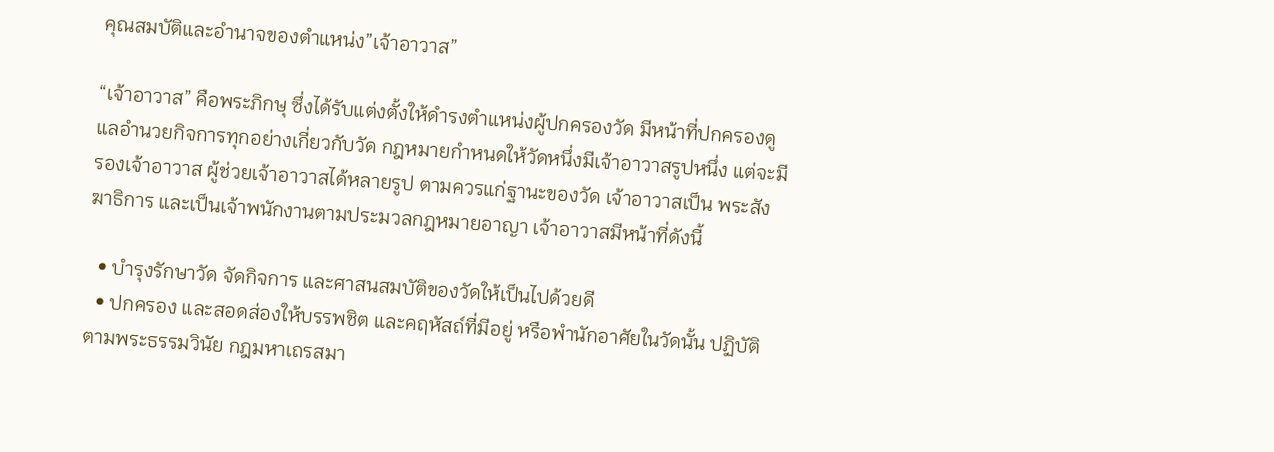คุณสมบัติและอำนาจของตำแหน่ง”เจ้าอาวาส”

“เจ้าอาวาส” คือพระภิกษุ ซึ่งได้รับแต่งตั้งให้ดำรงตำแหน่งผู้ปกครองวัด มีหน้าที่ปกครองดูแลอำนวยกิจการทุกอย่างเกี่ยวกับวัด กฎหมายกำหนดให้วัดหนึ่งมีเจ้าอาวาสรูปหนึ่ง แต่จะมีรองเจ้าอาวาส ผู้ช่วยเจ้าอาวาสได้หลายรูป ตามควรแก่ฐานะของวัด เจ้าอาวาสเป็น พระสังฆาธิการ และเป็นเจ้าพนักงานตามประมวลกฎหมายอาญา เจ้าอาวาสมีหน้าที่ดังนี้

  • บำรุงรักษาวัด จัดกิจการ และศาสนสมบัติของวัดให้เป็นไปด้วยดี
  • ปกครอง และสอดส่องให้บรรพชิต และคฤหัสถ์ที่มีอยู่ หรือพำนักอาศัยในวัดนั้น ปฏิบัติตามพระธรรมวินัย กฎมหาเถรสมา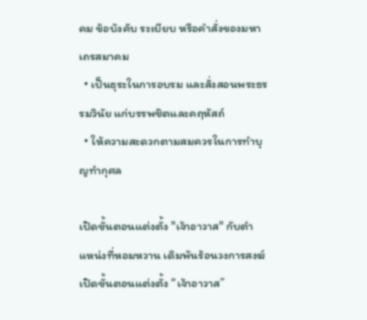คม ข้อบังคับ ระเบียบ หรือคำสั่งของมหาเถรสมาคม
  • เป็นธุระในการอบรม และสั่งสอนพระธรรมวินัย แก่บรรพชิตและคฤหัสถ์
  • ให้ความสะดวกตามสมควรในการทำบุญทำกุศล

เปิดขั้นตอนแต่งตั้ง "เจ้าอาวาส" กับตำแหน่งที่หอมหวาน เดิมพันร้อนวงการสงฆ์เปิดขั้นตอนแต่งตั้ง “เจ้าอาวาส”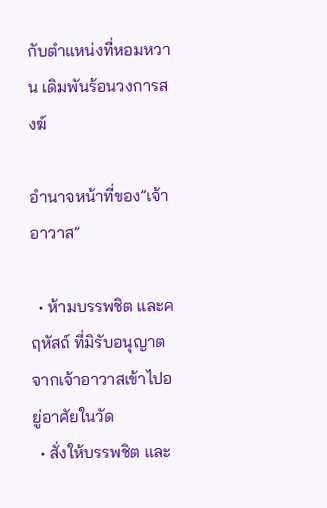กับตำแหน่งที่หอมหวาน เดิมพันร้อนวงการสงฆ์

อำนาจหน้าที่ของ”เจ้าอาวาส”

  • ห้ามบรรพชิต และคฤหัสถ์ ที่มิรับอนุญาตจากเจ้าอาวาสเข้าไปอยู่อาศัยในวัด
  • สั่งให้บรรพชิต และ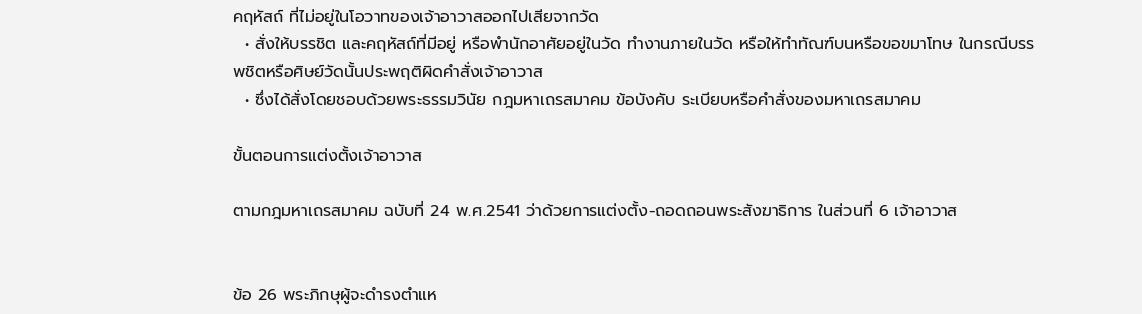คฤหัสถ์ ที่ไม่อยู่ในโอวาทของเจ้าอาวาสออกไปเสียจากวัด
  • สั่งให้บรรชิต และคฤหัสถ์ที่มีอยู่ หรือพำนักอาศัยอยู่ในวัด ทำงานภายในวัด หรือให้ทำทัณฑ์บนหรือขอขมาโทษ ในกรณีบรรพชิตหรือศิษย์วัดนั้นประพฤติผิดคำสั่งเจ้าอาวาส
  • ซึ่งได้สั่งโดยชอบด้วยพระธรรมวินัย กฎมหาเถรสมาคม ข้อบังคับ ระเบียบหรือคำสั่งของมหาเถรสมาคม

ขั้นตอนการแต่งตั้งเจ้าอาวาส

ตามกฎมหาเถรสมาคม ฉบับที่ 24 พ.ศ.2541 ว่าด้วยการแต่งตั้ง-ถอดถอนพระสังฆาธิการ ในส่วนที่ 6 เจ้าอาวาส


ข้อ 26 พระภิกษุผู้จะดำรงตำแห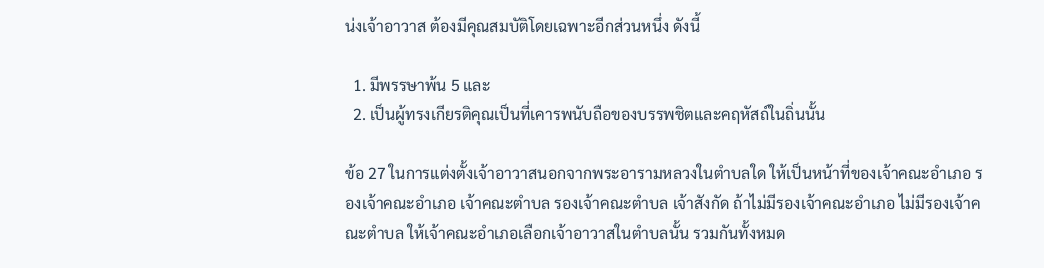น่งเจ้าอาวาส ต้องมีคุณสมบัติโดยเฉพาะอีกส่วนหนึ่ง ดังนี้

  1. มีพรรษาพ้น 5 และ
  2. เป็นผู้ทรงเกียรติคุณเป็นที่เคารพนับถือของบรรพชิตและคฤหัสถ์ในถิ่นนั้น

ข้อ 27 ในการแต่งตั้งเจ้าอาวาสนอกจากพระอารามหลวงในตำบลใด ให้เป็นหน้าที่ของเจ้าคณะอำเภอ รองเจ้าคณะอำเภอ เจ้าคณะตำบล รองเจ้าคณะตำบล เจ้าสังกัด ถ้าไม่มีรองเจ้าคณะอำเภอ ไม่มีรองเจ้าคณะตำบล ให้เจ้าคณะอำเภอเลือกเจ้าอาวาสในตำบลนั้น รวมกันทั้งหมด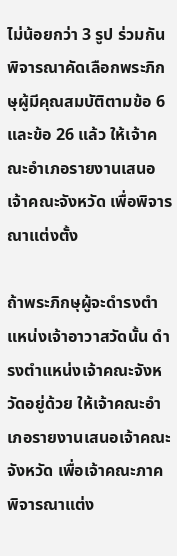ไม่น้อยกว่า 3 รูป ร่วมกันพิจารณาคัดเลือกพระภิกษุผู้มีคุณสมบัติตามข้อ 6 และข้อ 26 แล้ว ให้เจ้าคณะอำเภอรายงานเสนอเจ้าคณะจังหวัด เพื่อพิจารณาแต่งตั้ง

ถ้าพระภิกษุผู้จะดำรงตำแหน่งเจ้าอาวาสวัดนั้น ดำรงตำแหน่งเจ้าคณะจังหวัดอยู่ด้วย ให้เจ้าคณะอำเภอรายงานเสนอเจ้าคณะจังหวัด เพื่อเจ้าคณะภาคพิจารณาแต่ง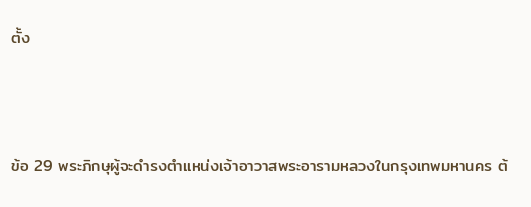ตั้ง



ข้อ 29 พระภิกษุผู้จะดำรงตำแหน่งเจ้าอาวาสพระอารามหลวงในกรุงเทพมหานคร ต้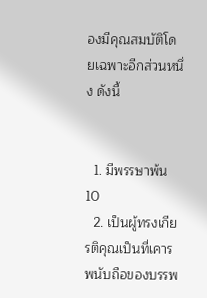องมีคุณสมบัติโดยเฉพาะอีกส่วนหนึ่ง ดังนี้


  1. มีพรรษาพ้น 10
  2. เป็นผู้ทรงเกียรติคุณเป็นที่เคารพนับถือของบรรพ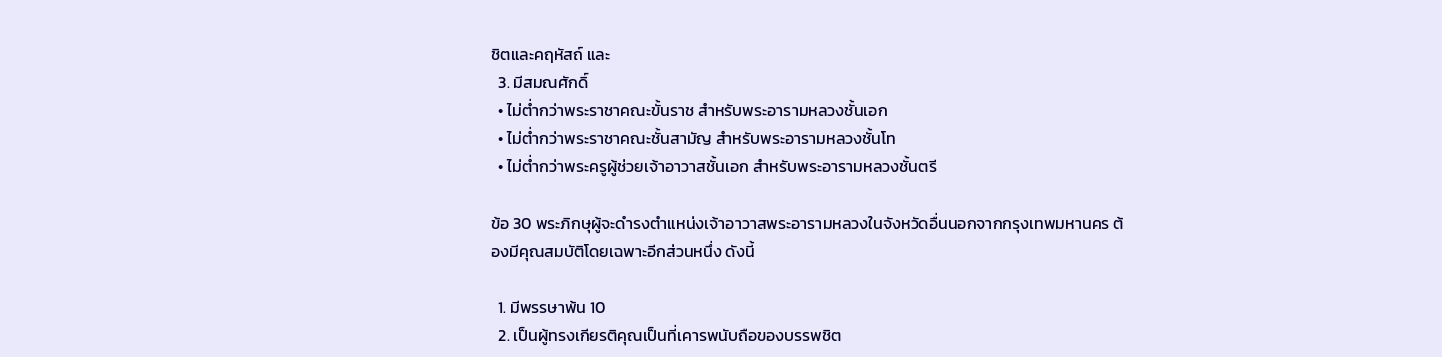ชิตและคฤหัสถ์ และ
  3. มีสมณศักดิ์
  • ไม่ต่ำกว่าพระราชาคณะขั้นราช สำหรับพระอารามหลวงชั้นเอก
  • ไม่ต่ำกว่าพระราชาคณะชั้นสามัญ สำหรับพระอารามหลวงชั้นโท
  • ไม่ต่ำกว่าพระครูผู้ช่วยเจ้าอาวาสชั้นเอก สำหรับพระอารามหลวงชั้นตรี

ข้อ 30 พระภิกษุผู้จะดำรงตำแหน่งเจ้าอาวาสพระอารามหลวงในจังหวัดอื่นนอกจากกรุงเทพมหานคร ต้องมีคุณสมบัติโดยเฉพาะอีกส่วนหนึ่ง ดังนี้

  1. มีพรรษาพ้น 10
  2. เป็นผู้ทรงเกียรติคุณเป็นที่เคารพนับถือของบรรพชิต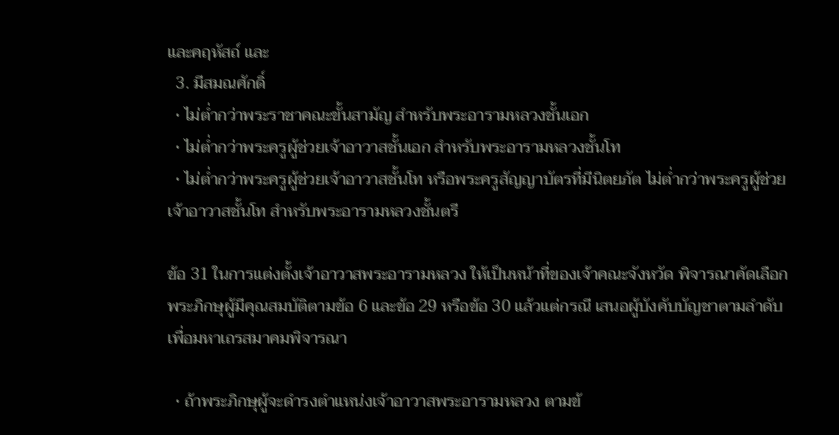และคฤหัสถ์ และ
  3. มีสมณศักดิ์
  • ไม่ต่ำกว่าพระราชาคณะขั้นสามัญ สำหรับพระอารามหลวงชั้นเอก
  • ไม่ต่ำกว่าพระครูผู้ช่วยเจ้าอาวาสชั้นเอก สำหรับพระอารามหลวงชั้นโท
  • ไม่ต่ำกว่าพระครูผู้ช่วยเจ้าอาวาสชั้นโท หรือพระครูสัญญาบัตรที่มีนิตยภัต ไม่ต่ำกว่าพระครูผู้ช่วยเจ้าอาวาสชั้นโท สำหรับพระอารามหลวงชั้นตรี

ข้อ 31 ในการแต่งตั้งเจ้าอาวาสพระอารามหลวง ให้เป็นหน้าที่ของเจ้าคณะจังหวัด พิจารณาคัดเลือกพระภิกษุผู้มีคุณสมบัติตามข้อ 6 และข้อ 29 หรือข้อ 30 แล้วแต่กรณี เสนอผู้บังคับบัญชาตามลำดับ เพื่อมหาเถรสมาคมพิจารณา

  • ถ้าพระภิกษุผู้จะดำรงตำแหน่งเจ้าอาวาสพระอารามหลวง ตามข้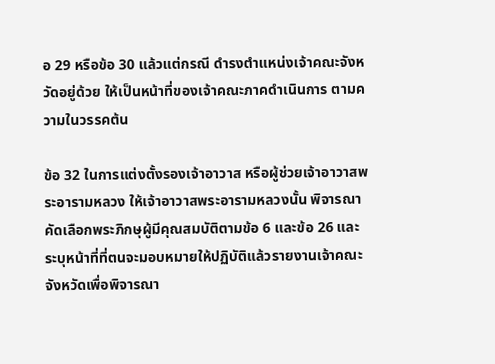อ 29 หรือข้อ 30 แล้วแต่กรณี ดำรงตำแหน่งเจ้าคณะจังหวัดอยู่ด้วย ให้เป็นหน้าที่ของเจ้าคณะภาคดำเนินการ ตามความในวรรคต้น

ข้อ 32 ในการแต่งตั้งรองเจ้าอาวาส หรือผู้ช่วยเจ้าอาวาสพระอารามหลวง ให้เจ้าอาวาสพระอารามหลวงนั้น พิจารณาคัดเลือกพระภิกษุผู้มีคุณสมบัติตามข้อ 6 และข้อ 26 และระบุหน้าที่ที่ตนจะมอบหมายให้ปฏิบัติแล้วรายงานเจ้าคณะจังหวัดเพื่อพิจารณา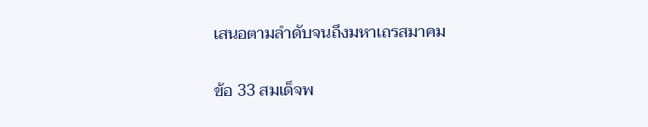เสนอตามลำดับจนถึงมหาเถรสมาคม

ข้อ 33 สมเด็จพ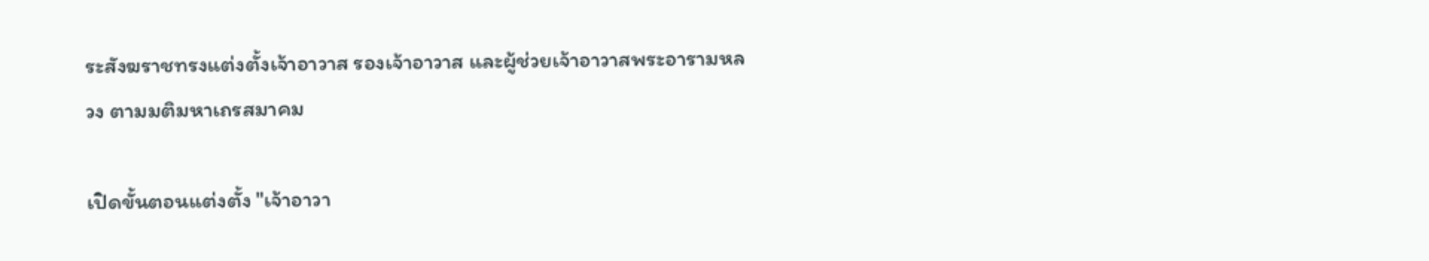ระสังฆราชทรงแต่งตั้งเจ้าอาวาส รองเจ้าอาวาส และผู้ช่วยเจ้าอาวาสพระอารามหลวง ตามมติมหาเถรสมาคม

เปิดขั้นตอนแต่งตั้ง "เจ้าอาวา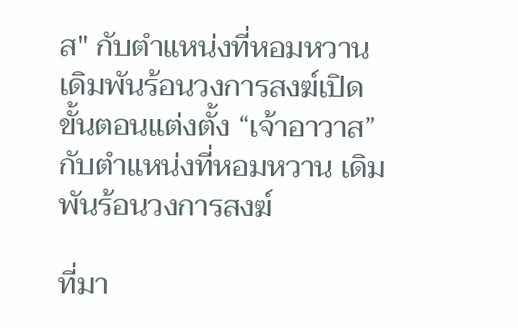ส" กับตำแหน่งที่หอมหวาน เดิมพันร้อนวงการสงฆ์เปิดขั้นตอนแต่งตั้ง “เจ้าอาวาส” กับตำแหน่งที่หอมหวาน เดิมพันร้อนวงการสงฆ์

ที่มา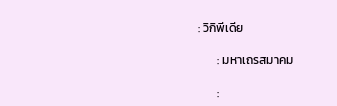: วิกิพีเดีย

       : มหาเถรสมาคม

       :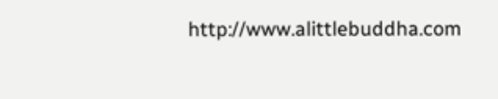http://www.alittlebuddha.com